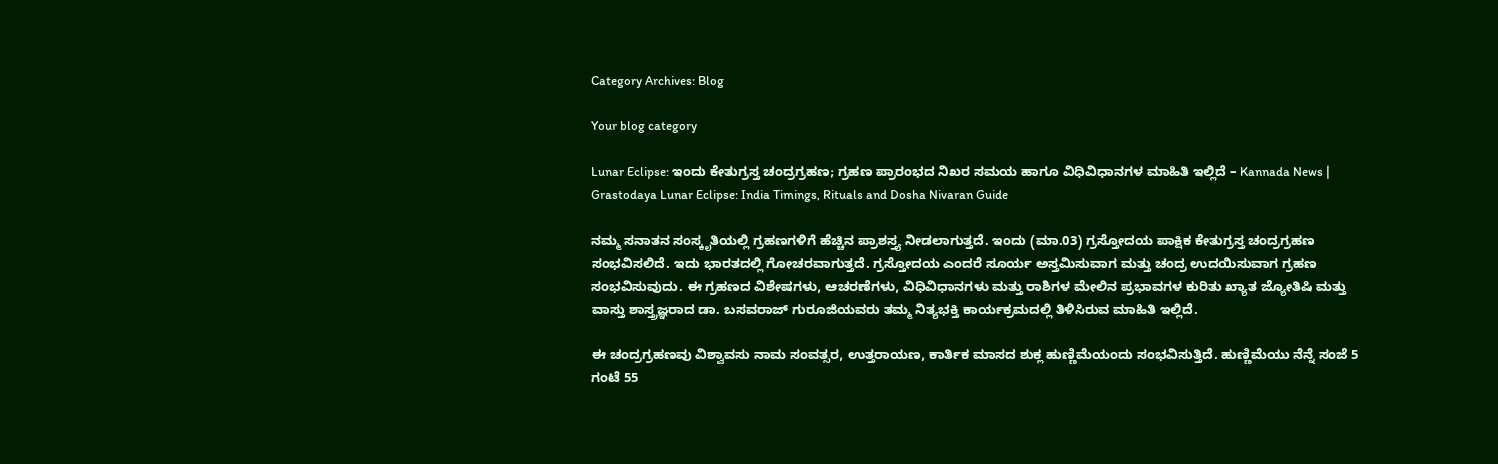Category Archives: Blog

Your blog category

Lunar Eclipse: ಇಂದು ಕೇತುಗ್ರಸ್ತ ಚಂದ್ರಗ್ರಹಣ; ಗ್ರಹಣ ಪ್ರಾರಂಭದ ನಿಖರ ಸಮಯ ಹಾಗೂ ವಿಧಿವಿಧಾನಗಳ ಮಾಹಿತಿ ಇಲ್ಲಿದೆ – Kannada News | Grastodaya Lunar Eclipse: India Timings, Rituals and Dosha Nivaran Guide

ನಮ್ಮ ಸನಾತನ ಸಂಸ್ಕೃತಿಯಲ್ಲಿ ಗ್ರಹಣಗಳಿಗೆ ಹೆಚ್ಚಿನ ಪ್ರಾಶಸ್ತ್ಯ ನೀಡಲಾಗುತ್ತದೆ. ಇಂದು (ಮಾ.03) ಗ್ರಸ್ತೋದಯ ಪಾಕ್ಷಿಕ ಕೇತುಗ್ರಸ್ತ ಚಂದ್ರಗ್ರಹಣ ಸಂಭವಿಸಲಿದೆ. ಇದು ಭಾರತದಲ್ಲಿ ಗೋಚರವಾಗುತ್ತದೆ. ಗ್ರಸ್ತೋದಯ ಎಂದರೆ ಸೂರ್ಯ ಅಸ್ತಮಿಸುವಾಗ ಮತ್ತು ಚಂದ್ರ ಉದಯಿಸುವಾಗ ಗ್ರಹಣ ಸಂಭವಿಸುವುದು. ಈ ಗ್ರಹಣದ ವಿಶೇಷಗಳು, ಆಚರಣೆಗಳು, ವಿಧಿವಿಧಾನಗಳು ಮತ್ತು ರಾಶಿಗಳ ಮೇಲಿನ ಪ್ರಭಾವಗಳ ಕುರಿತು ಖ್ಯಾತ ಜ್ಯೋತಿಷಿ ಮತ್ತು ವಾಸ್ತು ಶಾಸ್ತ್ರಜ್ಞರಾದ ಡಾ. ಬಸವರಾಜ್ ಗುರೂಜಿಯವರು ತಮ್ಮ ನಿತ್ಯಭಕ್ತಿ ಕಾರ್ಯಕ್ರಮದಲ್ಲಿ ತಿಳಿಸಿರುವ ಮಾಹಿತಿ ಇಲ್ಲಿದೆ.

ಈ ಚಂದ್ರಗ್ರಹಣವು ವಿಶ್ವಾವಸು ನಾಮ ಸಂವತ್ಸರ, ಉತ್ತರಾಯಣ, ಕಾರ್ತಿಕ ಮಾಸದ ಶುಕ್ಲ ಹುಣ್ಣಿಮೆಯಂದು ಸಂಭವಿಸುತ್ತಿದೆ. ಹುಣ್ಣಿಮೆಯು ನೆನ್ನೆ ಸಂಜೆ 5 ಗಂಟೆ 55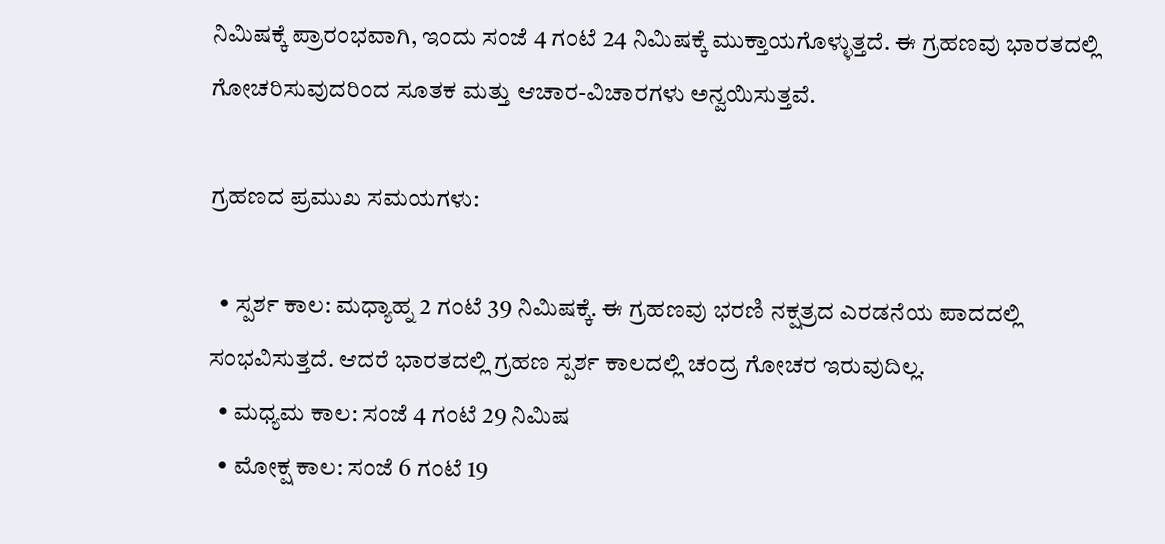ನಿಮಿಷಕ್ಕೆ ಪ್ರಾರಂಭವಾಗಿ, ಇಂದು ಸಂಜೆ 4 ಗಂಟೆ 24 ನಿಮಿಷಕ್ಕೆ ಮುಕ್ತಾಯಗೊಳ್ಳುತ್ತದೆ. ಈ ಗ್ರಹಣವು ಭಾರತದಲ್ಲಿ ಗೋಚರಿಸುವುದರಿಂದ ಸೂತಕ ಮತ್ತು ಆಚಾರ-ವಿಚಾರಗಳು ಅನ್ವಯಿಸುತ್ತವೆ.

ಗ್ರಹಣದ ಪ್ರಮುಖ ಸಮಯಗಳು:

  • ಸ್ಪರ್ಶ ಕಾಲ: ಮಧ್ಯಾಹ್ನ 2 ಗಂಟೆ 39 ನಿಮಿಷಕ್ಕೆ. ಈ ಗ್ರಹಣವು ಭರಣಿ ನಕ್ಷತ್ರದ ಎರಡನೆಯ ಪಾದದಲ್ಲಿ ಸಂಭವಿಸುತ್ತದೆ. ಆದರೆ ಭಾರತದಲ್ಲಿ ಗ್ರಹಣ ಸ್ಪರ್ಶ ಕಾಲದಲ್ಲಿ ಚಂದ್ರ ಗೋಚರ ಇರುವುದಿಲ್ಲ.
  • ಮಧ್ಯಮ ಕಾಲ: ಸಂಜೆ 4 ಗಂಟೆ 29 ನಿಮಿಷ
  • ಮೋಕ್ಷ ಕಾಲ: ಸಂಜೆ 6 ಗಂಟೆ 19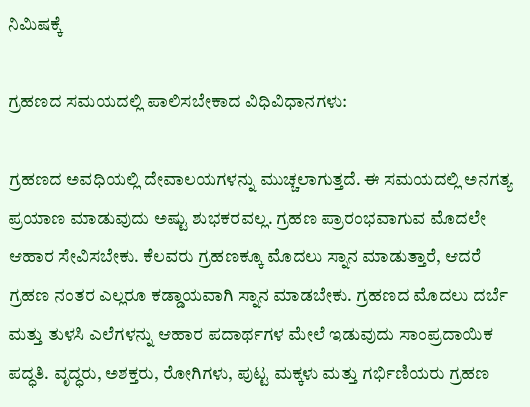ನಿಮಿಷಕ್ಕೆ

ಗ್ರಹಣದ ಸಮಯದಲ್ಲಿ ಪಾಲಿಸಬೇಕಾದ ವಿಧಿವಿಧಾನಗಳು:

ಗ್ರಹಣದ ಅವಧಿಯಲ್ಲಿ ದೇವಾಲಯಗಳನ್ನು ಮುಚ್ಚಲಾಗುತ್ತದೆ. ಈ ಸಮಯದಲ್ಲಿ ಅನಗತ್ಯ ಪ್ರಯಾಣ ಮಾಡುವುದು ಅಷ್ಟು ಶುಭಕರವಲ್ಲ. ಗ್ರಹಣ ಪ್ರಾರಂಭವಾಗುವ ಮೊದಲೇ ಆಹಾರ ಸೇವಿಸಬೇಕು. ಕೆಲವರು ಗ್ರಹಣಕ್ಕೂ ಮೊದಲು ಸ್ನಾನ ಮಾಡುತ್ತಾರೆ, ಆದರೆ ಗ್ರಹಣ ನಂತರ ಎಲ್ಲರೂ ಕಡ್ಡಾಯವಾಗಿ ಸ್ನಾನ ಮಾಡಬೇಕು. ಗ್ರಹಣದ ಮೊದಲು ದರ್ಬೆ ಮತ್ತು ತುಳಸಿ ಎಲೆಗಳನ್ನು ಆಹಾರ ಪದಾರ್ಥಗಳ ಮೇಲೆ ಇಡುವುದು ಸಾಂಪ್ರದಾಯಿಕ ಪದ್ಧತಿ. ವೃದ್ಧರು, ಅಶಕ್ತರು, ರೋಗಿಗಳು, ಪುಟ್ಟ ಮಕ್ಕಳು ಮತ್ತು ಗರ್ಭಿಣಿಯರು ಗ್ರಹಣ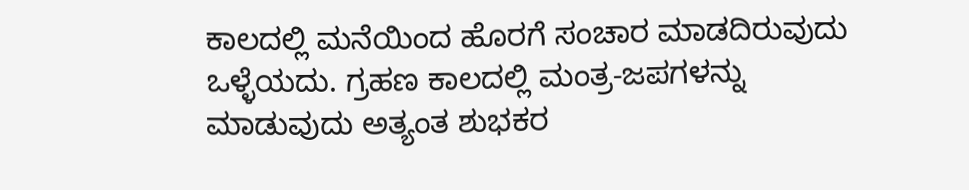ಕಾಲದಲ್ಲಿ ಮನೆಯಿಂದ ಹೊರಗೆ ಸಂಚಾರ ಮಾಡದಿರುವುದು ಒಳ್ಳೆಯದು. ಗ್ರಹಣ ಕಾಲದಲ್ಲಿ ಮಂತ್ರ-ಜಪಗಳನ್ನು ಮಾಡುವುದು ಅತ್ಯಂತ ಶುಭಕರ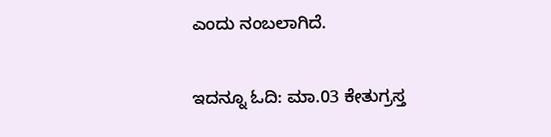ಎಂದು ನಂಬಲಾಗಿದೆ.

ಇದನ್ನೂ ಓದಿ: ಮಾ.03 ಕೇತುಗ್ರಸ್ತ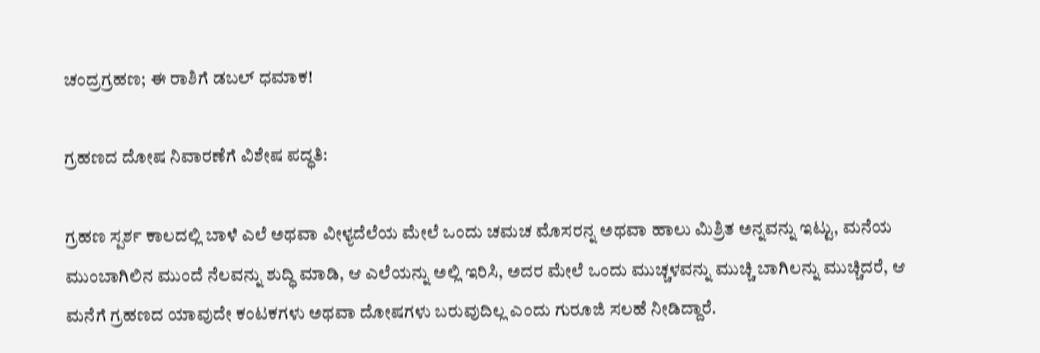ಚಂದ್ರಗ್ರಹಣ; ಈ ರಾಶಿಗೆ ಡಬಲ್ ಧಮಾಕ!

ಗ್ರಹಣದ ದೋಷ ನಿವಾರಣೆಗೆ ವಿಶೇಷ ಪದ್ಧತಿ:

ಗ್ರಹಣ ಸ್ಪರ್ಶ ಕಾಲದಲ್ಲಿ ಬಾಳೆ ಎಲೆ ಅಥವಾ ವೀಳ್ಯದೆಲೆಯ ಮೇಲೆ ಒಂದು ಚಮಚ ಮೊಸರನ್ನ ಅಥವಾ ಹಾಲು ಮಿಶ್ರಿತ ಅನ್ನವನ್ನು ಇಟ್ಟು, ಮನೆಯ ಮುಂಬಾಗಿಲಿನ ಮುಂದೆ ನೆಲವನ್ನು ಶುದ್ಧಿ ಮಾಡಿ, ಆ ಎಲೆಯನ್ನು ಅಲ್ಲಿ ಇರಿಸಿ, ಅದರ ಮೇಲೆ ಒಂದು ಮುಚ್ಚಳವನ್ನು ಮುಚ್ಚಿ ಬಾಗಿಲನ್ನು ಮುಚ್ಚಿದರೆ, ಆ ಮನೆಗೆ ಗ್ರಹಣದ ಯಾವುದೇ ಕಂಟಕಗಳು ಅಥವಾ ದೋಷಗಳು ಬರುವುದಿಲ್ಲ ಎಂದು ಗುರೂಜಿ ಸಲಹೆ ನೀಡಿದ್ದಾರೆ.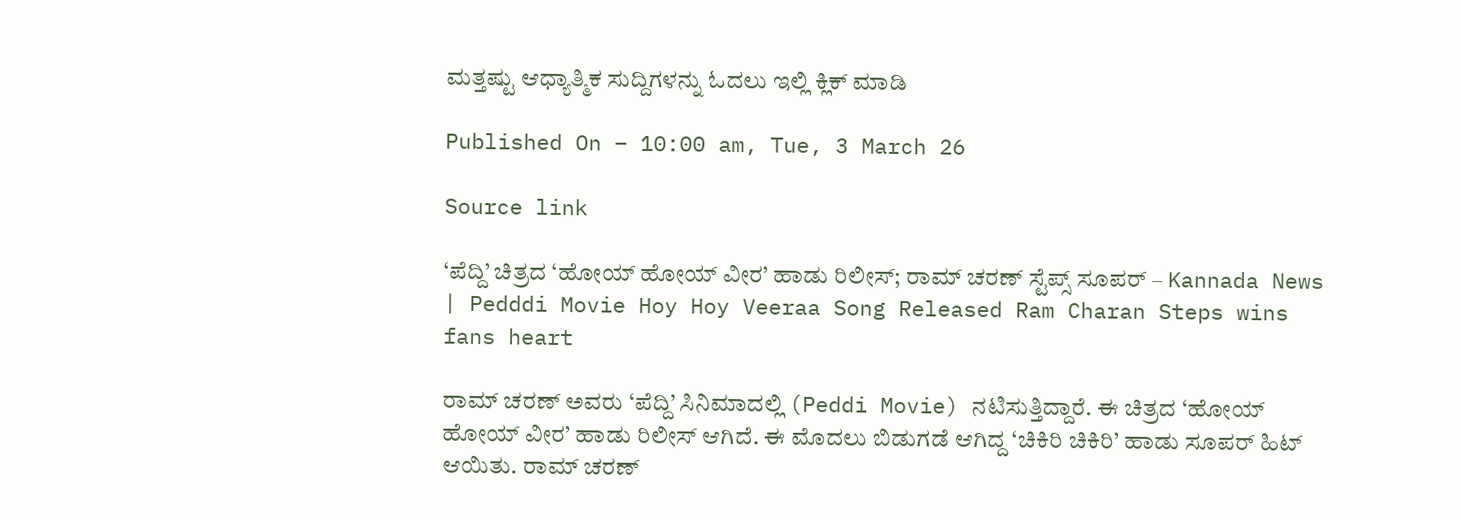ಮತ್ತಷ್ಟು ಆಧ್ಯಾತ್ಮಿಕ ಸುದ್ದಿಗಳನ್ನು ಓದಲು ಇಲ್ಲಿ ಕ್ಲಿಕ್ ಮಾಡಿ

Published On – 10:00 am, Tue, 3 March 26

Source link

‘ಪೆದ್ದಿ’ ಚಿತ್ರದ ‘ಹೋಯ್ ಹೋಯ್ ವೀರ’ ಹಾಡು ರಿಲೀಸ್; ರಾಮ್ ಚರಣ್ ಸ್ಟೆಪ್ಸ್ ಸೂಪರ್ – Kannada News | Pedddi Movie Hoy Hoy Veeraa Song Released Ram Charan Steps wins fans heart

ರಾಮ್ ಚರಣ್ ಅವರು ‘ಪೆದ್ದಿ’ ಸಿನಿಮಾದಲ್ಲಿ (Peddi Movie) ನಟಿಸುತ್ತಿದ್ದಾರೆ. ಈ ಚಿತ್ರದ ‘ಹೋಯ್ ಹೋಯ್ ವೀರ’ ಹಾಡು ರಿಲೀಸ್ ಆಗಿದೆ. ಈ ಮೊದಲು ಬಿಡುಗಡೆ ಆಗಿದ್ದ ‘ಚಿಕಿರಿ ಚಿಕಿರಿ’ ಹಾಡು ಸೂಪರ್ ಹಿಟ್ ಆಯಿತು. ರಾಮ್ ಚರಣ್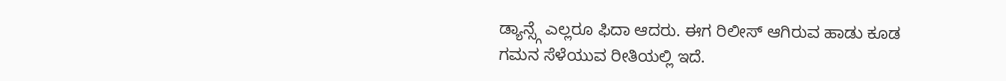ಡ್ಯಾನ್ಸ್ಗೆ ಎಲ್ಲರೂ ಫಿದಾ ಆದರು. ಈಗ ರಿಲೀಸ್ ಆಗಿರುವ ಹಾಡು ಕೂಡ ಗಮನ ಸೆಳೆಯುವ ರೀತಿಯಲ್ಲಿ ಇದೆ.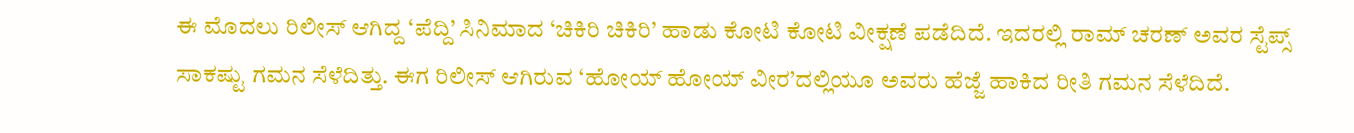ಈ ಮೊದಲು ರಿಲೀಸ್ ಆಗಿದ್ದ ‘ಪೆದ್ದಿ’ ಸಿನಿಮಾದ ‘ಚಿಕಿರಿ ಚಿಕಿರಿ’ ಹಾಡು ಕೋಟಿ ಕೋಟಿ ವೀಕ್ಷಣೆ ಪಡೆದಿದೆ. ಇದರಲ್ಲಿ ರಾಮ್ ಚರಣ್ ಅವರ ಸ್ಟೆಪ್ಸ್ ಸಾಕಷ್ಟು ಗಮನ ಸೆಳೆದಿತ್ತು. ಈಗ ರಿಲೀಸ್ ಆಗಿರುವ ‘ಹೋಯ್ ಹೋಯ್ ವೀರ’ದಲ್ಲಿಯೂ ಅವರು ಹೆಜ್ಜೆ ಹಾಕಿದ ರೀತಿ ಗಮನ ಸೆಳೆದಿದೆ.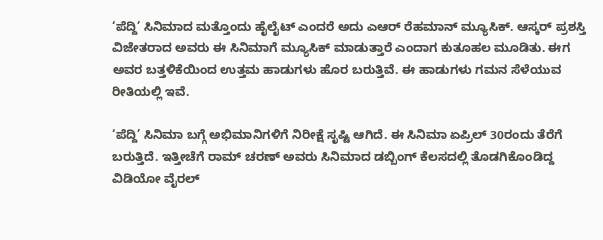‘ಪೆದ್ದಿ’ ಸಿನಿಮಾದ ಮತ್ತೊಂದು ಹೈಲೈಟ್ ಎಂದರೆ ಅದು ಎಆರ್ ರೆಹಮಾನ್ ಮ್ಯೂಸಿಕ್. ಆಸ್ಕರ್ ಪ್ರಶಸ್ತಿ ವಿಜೇತರಾದ ಅವರು ಈ ಸಿನಿಮಾಗೆ ಮ್ಯೂಸಿಕ್ ಮಾಡುತ್ತಾರೆ ಎಂದಾಗ ಕುತೂಹಲ ಮೂಡಿತು. ಈಗ ಅವರ ಬತ್ತಳಿಕೆಯಿಂದ ಉತ್ತಮ ಹಾಡುಗಳು ಹೊರ ಬರುತ್ತಿವೆ. ಈ ಹಾಡುಗಳು ಗಮನ ಸೆಳೆಯುವ ರೀತಿಯಲ್ಲಿ ಇವೆ.

‘ಪೆದ್ದಿ’ ಸಿನಿಮಾ ಬಗ್ಗೆ ಅಭಿಮಾನಿಗಳಿಗೆ ನಿರೀಕ್ಷೆ ಸೃಷ್ಟಿ ಆಗಿದೆ. ಈ ಸಿನಿಮಾ ಏಪ್ರಿಲ್ 30ರಂದು ತೆರೆಗೆ ಬರುತ್ತಿದೆ. ಇತ್ತೀಚೆಗೆ ರಾಮ್ ಚರಣ್ ಅವರು ಸಿನಿಮಾದ ಡಬ್ಬಿಂಗ್ ಕೆಲಸದಲ್ಲಿ ತೊಡಗಿಕೊಂಡಿದ್ದ ವಿಡಿಯೋ ವೈರಲ್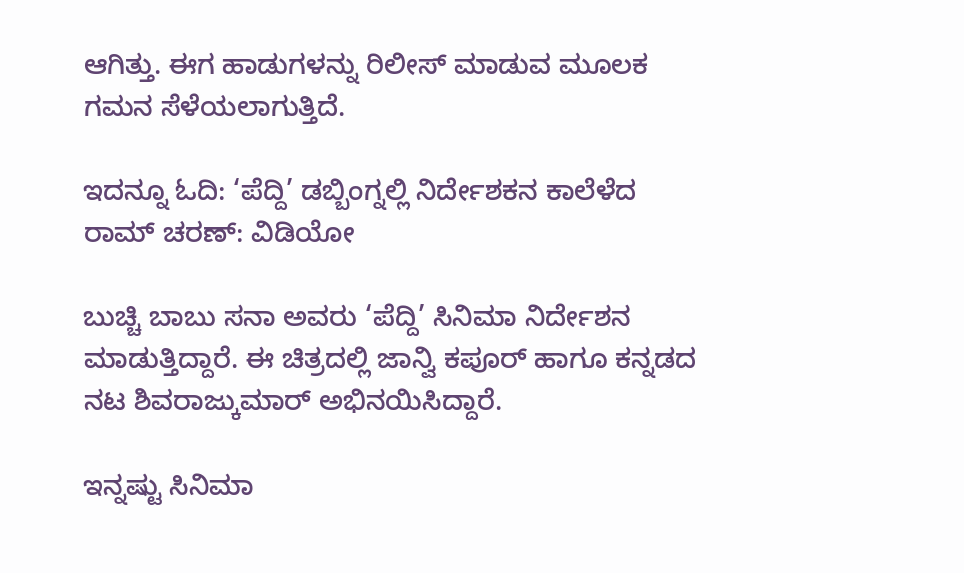ಆಗಿತ್ತು. ಈಗ ಹಾಡುಗಳನ್ನು ರಿಲೀಸ್ ಮಾಡುವ ಮೂಲಕ ಗಮನ ಸೆಳೆಯಲಾಗುತ್ತಿದೆ.

ಇದನ್ನೂ ಓದಿ: ‘ಪೆದ್ದಿ’ ಡಬ್ಬಿಂಗ್ನಲ್ಲಿ ನಿರ್ದೇಶಕನ ಕಾಲೆಳೆದ ರಾಮ್ ಚರಣ್: ವಿಡಿಯೋ

ಬುಚ್ಚಿ ಬಾಬು ಸನಾ ಅವರು ‘ಪೆದ್ದಿ’ ಸಿನಿಮಾ ನಿರ್ದೇಶನ ಮಾಡುತ್ತಿದ್ದಾರೆ. ಈ ಚಿತ್ರದಲ್ಲಿ ಜಾನ್ವಿ ಕಪೂರ್ ಹಾಗೂ ಕನ್ನಡದ ನಟ ಶಿವರಾಜ್ಕುಮಾರ್ ಅಭಿನಯಿಸಿದ್ದಾರೆ.

ಇನ್ನಷ್ಟು ಸಿನಿಮಾ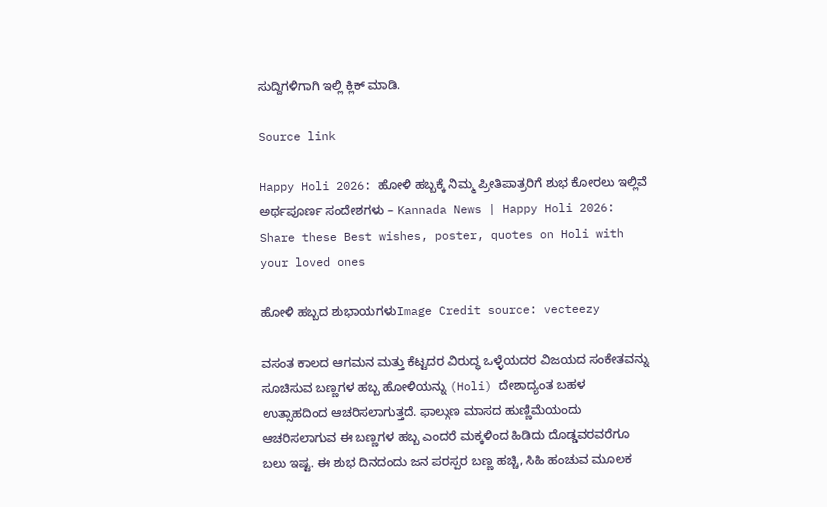ಸುದ್ದಿಗಳಿಗಾಗಿ ಇಲ್ಲಿ ಕ್ಲಿಕ್ ಮಾಡಿ.

Source link

Happy Holi 2026: ಹೋಳಿ ಹಬ್ಬಕ್ಕೆ ನಿಮ್ಮ ಪ್ರೀತಿಪಾತ್ರರಿಗೆ ಶುಭ ಕೋರಲು ಇಲ್ಲಿವೆ ಅರ್ಥಪೂರ್ಣ ಸಂದೇಶಗಳು – Kannada News | Happy Holi 2026: Share these Best wishes, poster, quotes on Holi with your loved ones

ಹೋಳಿ ಹಬ್ಬದ ಶುಭಾಯಗಳುImage Credit source: vecteezy

ವಸಂತ ಕಾಲದ ಆಗಮನ ಮತ್ತು ಕೆಟ್ಟದರ ವಿರುದ್ಧ ಒಳ್ಳೆಯದರ ವಿಜಯದ ಸಂಕೇತವನ್ನು ಸೂಚಿಸುವ ಬಣ್ಣಗಳ ಹಬ್ಬ ಹೋಳಿಯನ್ನು (Holi) ದೇಶಾದ್ಯಂತ ಬಹಳ ಉತ್ಸಾಹದಿಂದ ಆಚರಿಸಲಾಗುತ್ತದೆ. ಫಾಲ್ಗುಣ ಮಾಸದ ಹುಣ್ಣಿಮೆಯಂದು ಆಚರಿಸಲಾಗುವ ಈ ಬಣ್ಣಗಳ ಹಬ್ಬ ಎಂದರೆ ಮಕ್ಕಳಿಂದ ಹಿಡಿದು ದೊಡ್ಡವರವರೆಗೂ ಬಲು ಇಷ್ಟ. ಈ ಶುಭ ದಿನದಂದು ಜನ ಪರಸ್ಪರ ಬಣ್ಣ ಹಚ್ಚಿ, ಸಿಹಿ ಹಂಚುವ ಮೂಲಕ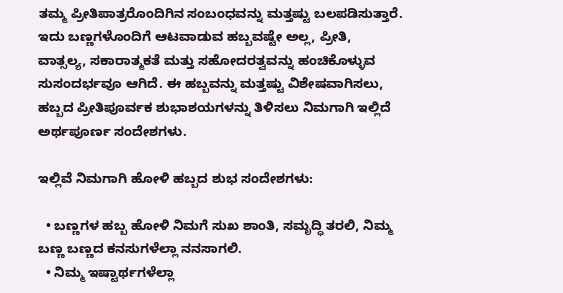ತಮ್ಮ ಪ್ರೀತಿಪಾತ್ರರೊಂದಿಗಿನ ಸಂಬಂಧವನ್ನು ಮತ್ತಷ್ಟು ಬಲಪಡಿಸುತ್ತಾರೆ. ಇದು ಬಣ್ಣಗಳೊಂದಿಗೆ ಆಟವಾಡುವ ಹಬ್ಬವಷ್ಟೇ ಅಲ್ಲ, ಪ್ರೀತಿ, ವಾತ್ಸಲ್ಯ, ಸಕಾರಾತ್ಮಕತೆ ಮತ್ತು ಸಹೋದರತ್ವವನ್ನು ಹಂಚಿಕೊಳ್ಳುವ ಸುಸಂದರ್ಭವೂ ಆಗಿದೆ. ಈ ಹಬ್ಬವನ್ನು ಮತ್ತಷ್ಟು ವಿಶೇಷವಾಗಿಸಲು, ಹಬ್ಬದ ಪ್ರೀತಿಪೂರ್ವಕ ಶುಭಾಶಯಗಳನ್ನು ತಿಳಿಸಲು ನಿಮಗಾಗಿ ಇಲ್ಲಿದೆ ಅರ್ಥಪೂರ್ಣ ಸಂದೇಶಗಳು.

ಇಲ್ಲಿವೆ ನಿಮಗಾಗಿ ಹೋಳಿ ಹಬ್ಬದ ಶುಭ ಸಂದೇಶಗಳು:

  • ಬಣ್ಣಗಳ ಹಬ್ಬ ಹೋಳಿ ನಿಮಗೆ ಸುಖ ಶಾಂತಿ, ಸಮೃದ್ಧಿ ತರಲಿ, ನಿಮ್ಮ ಬಣ್ಣ ಬಣ್ಣದ ಕನಸುಗಳೆಲ್ಲಾ ನನಸಾಗಲಿ.
  • ನಿಮ್ಮ ಇಷ್ಟಾರ್ಥಗಳೆಲ್ಲಾ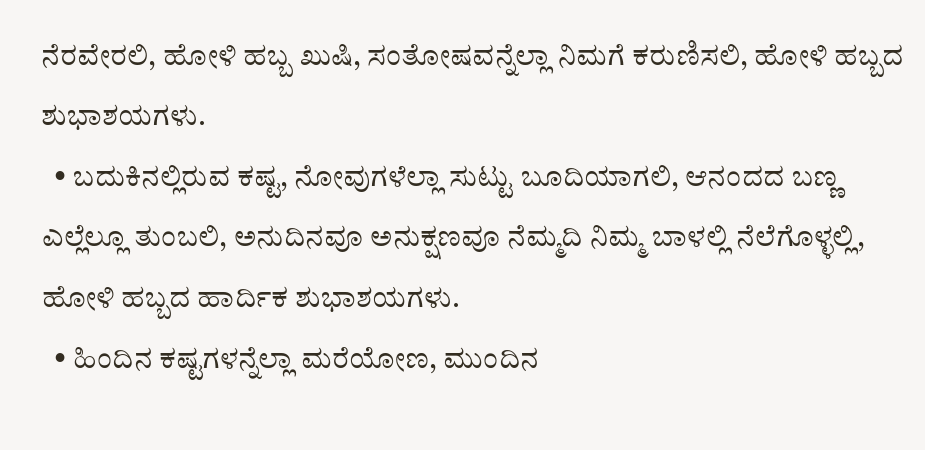ನೆರವೇರಲಿ, ಹೋಳಿ ಹಬ್ಬ ಖುಷಿ, ಸಂತೋಷವನ್ನೆಲ್ಲಾ ನಿಮಗೆ ಕರುಣಿಸಲಿ, ಹೋಳಿ ಹಬ್ಬದ ಶುಭಾಶಯಗಳು.
  • ಬದುಕಿನಲ್ಲಿರುವ ಕಷ್ಟ, ನೋವುಗಳೆಲ್ಲಾ ಸುಟ್ಟು ಬೂದಿಯಾಗಲಿ, ಆನಂದದ ಬಣ್ಣ ಎಲ್ಲೆಲ್ಲೂ ತುಂಬಲಿ, ಅನುದಿನವೂ ಅನುಕ್ಷಣವೂ ನೆಮ್ಮದಿ ನಿಮ್ಮ ಬಾಳಲ್ಲಿ ನೆಲೆಗೊಳ್ಳಲ್ಲಿ, ಹೋಳಿ ಹಬ್ಬದ ಹಾರ್ದಿಕ ಶುಭಾಶಯಗಳು.
  • ಹಿಂದಿನ ಕಷ್ಟಗಳನ್ನೆಲ್ಲಾ ಮರೆಯೋಣ, ಮುಂದಿನ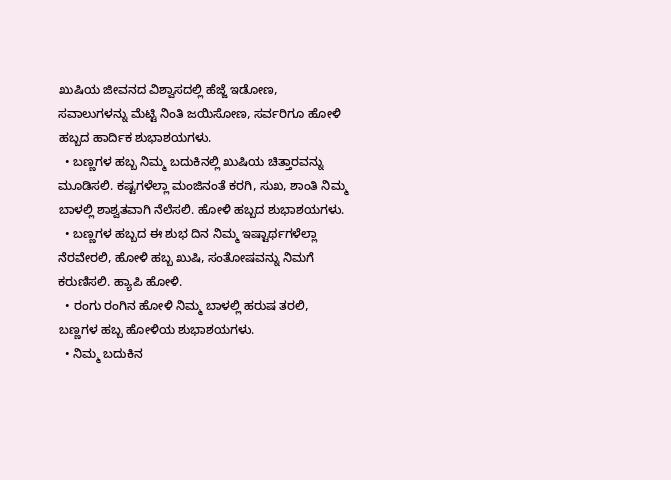ಖುಷಿಯ ಜೀವನದ ವಿಶ್ವಾಸದಲ್ಲಿ ಹೆಜ್ಜೆ ಇಡೋಣ, ಸವಾಲುಗಳನ್ನು ಮೆಟ್ಟಿ ನಿಂತಿ ಜಯಿಸೋಣ, ಸರ್ವರಿಗೂ ಹೋಳಿ ಹಬ್ಬದ ಹಾರ್ದಿಕ ಶುಭಾಶಯಗಳು.
  • ಬಣ್ಣಗಳ ಹಬ್ಬ ನಿಮ್ಮ ಬದುಕಿನಲ್ಲಿ ಖುಷಿಯ ಚಿತ್ತಾರವನ್ನು ಮೂಡಿಸಲಿ. ಕಷ್ಟಗಳೆಲ್ಲಾ ಮಂಜಿನಂತೆ ಕರಗಿ, ಸುಖ, ಶಾಂತಿ ನಿಮ್ಮ ಬಾಳಲ್ಲಿ ಶಾಶ್ವತವಾಗಿ ನೆಲೆಸಲಿ. ಹೋಳಿ ಹಬ್ಬದ ಶುಭಾಶಯಗಳು.
  • ಬಣ್ಣಗಳ ಹಬ್ಬದ ಈ ಶುಭ ದಿನ ನಿಮ್ಮ ಇಷ್ಟಾರ್ಥಗಳೆಲ್ಲಾ ನೆರವೇರಲಿ, ಹೋಳಿ ಹಬ್ಬ ಖುಷಿ, ಸಂತೋಷವನ್ನು ನಿಮಗೆ ಕರುಣಿಸಲಿ. ಹ್ಯಾಪಿ ಹೋಳಿ.
  • ರಂಗು ರಂಗಿನ ಹೋಳಿ ನಿಮ್ಮ ಬಾಳಲ್ಲಿ ಹರುಷ ತರಲಿ, ಬಣ್ಣಗಳ ಹಬ್ಬ ಹೋಳಿಯ ಶುಭಾಶಯಗಳು.
  • ನಿಮ್ಮ ಬದುಕಿನ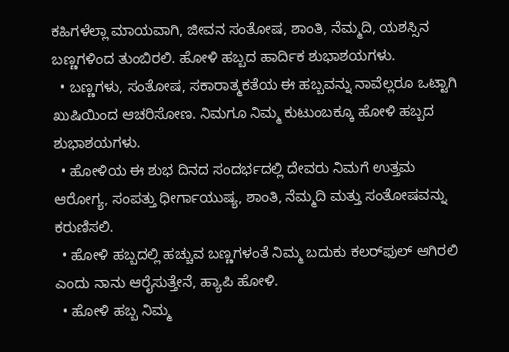ಕಹಿಗಳೆಲ್ಲಾ ಮಾಯವಾಗಿ, ಜೀವನ ಸಂತೋಷ, ಶಾಂತಿ, ನೆಮ್ಮದಿ, ಯಶಸ್ಸಿನ ಬಣ್ಣಗಳಿಂದ ತುಂಬಿರಲಿ. ಹೋಳಿ ಹಬ್ಬದ ಹಾರ್ದಿಕ ಶುಭಾಶಯಗಳು.
  • ಬಣ್ಣಗಳು, ಸಂತೋಷ, ಸಕಾರಾತ್ಮಕತೆಯ ಈ ಹಬ್ಬವನ್ನು ನಾವೆಲ್ಲರೂ ಒಟ್ಟಾಗಿ ಖುಷಿಯಿಂದ ಆಚರಿಸೋಣ. ನಿಮಗೂ ನಿಮ್ಮ ಕುಟುಂಬಕ್ಕೂ ಹೋಳಿ ಹಬ್ಬದ ಶುಭಾಶಯಗಳು.
  • ಹೋಳಿಯ ಈ ಶುಭ ದಿನದ ಸಂದರ್ಭದಲ್ಲಿ ದೇವರು ನಿಮಗೆ ಉತ್ತಮ ಆರೋಗ್ಯ, ಸಂಪತ್ತು ಧೀರ್ಗಾಯುಷ್ಯ, ಶಾಂತಿ, ನೆಮ್ಮದಿ ಮತ್ತು ಸಂತೋಷವನ್ನು ಕರುಣಿಸಲಿ.
  • ಹೋಳಿ ಹಬ್ಬದಲ್ಲಿ ಹಚ್ಚುವ ಬಣ್ಣಗಳಂತೆ ನಿಮ್ಮ ಬದುಕು ಕಲರ್‌ಫುಲ್‌ ಆಗಿರಲಿ ಎಂದು ನಾನು ಆರೈಸುತ್ತೇನೆ, ಹ್ಯಾಪಿ ಹೋಳಿ.
  • ಹೋಳಿ ಹಬ್ಬ ನಿಮ್ಮ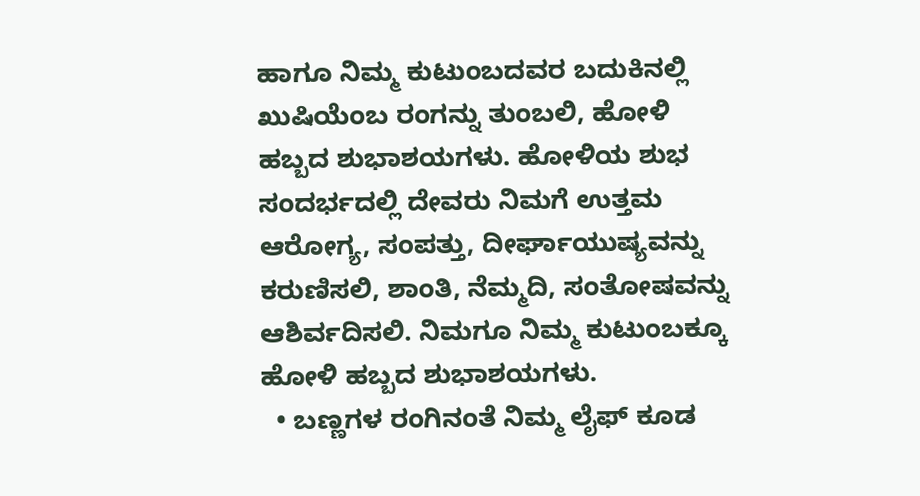ಹಾಗೂ ನಿಮ್ಮ ಕುಟುಂಬದವರ ಬದುಕಿನಲ್ಲಿ ಖುಷಿಯೆಂಬ ರಂಗನ್ನು ತುಂಬಲಿ, ಹೋಳಿ ಹಬ್ಬದ ಶುಭಾಶಯಗಳು. ಹೋಳಿಯ ಶುಭ ಸಂದರ್ಭದಲ್ಲಿ ದೇವರು ನಿಮಗೆ ಉತ್ತಮ ಆರೋಗ್ಯ, ಸಂಪತ್ತು, ದೀರ್ಘಾಯುಷ್ಯವನ್ನು ಕರುಣಿಸಲಿ, ಶಾಂತಿ, ನೆಮ್ಮದಿ, ಸಂತೋಷವನ್ನು ಆಶಿರ್ವದಿಸಲಿ. ನಿಮಗೂ ನಿಮ್ಮ ಕುಟುಂಬಕ್ಕೂ ಹೋಳಿ ಹಬ್ಬದ ಶುಭಾಶಯಗಳು.
  • ಬಣ್ಣಗಳ ರಂಗಿನಂತೆ ನಿಮ್ಮ ಲೈಫ್‌ ಕೂಡ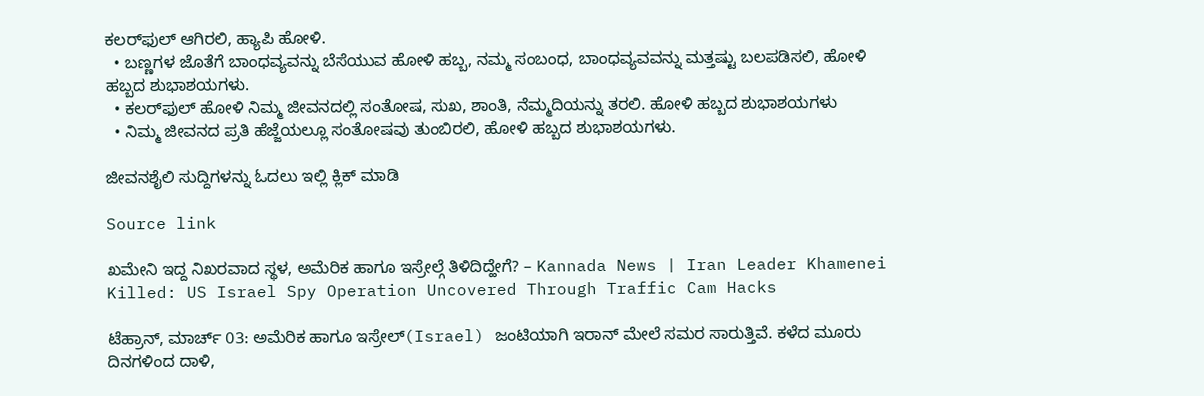ಕಲರ್‌ಫುಲ್‌ ಆಗಿರಲಿ, ಹ್ಯಾಪಿ ಹೋಳಿ.
  • ಬಣ್ಣಗಳ ಜೊತೆಗೆ ಬಾಂಧವ್ಯವನ್ನು ಬೆಸೆಯುವ ಹೋಳಿ ಹಬ್ಬ, ನಮ್ಮ ಸಂಬಂಧ, ಬಾಂಧವ್ಯವವನ್ನು ಮತ್ತಷ್ಟು ಬಲಪಡಿಸಲಿ, ಹೋಳಿ ಹಬ್ಬದ ಶುಭಾಶಯಗಳು.
  • ಕಲರ್‌ಫುಲ್ ಹೋಳಿ ನಿಮ್ಮ ಜೀವನದಲ್ಲಿ ಸಂತೋಷ, ಸುಖ, ಶಾಂತಿ, ನೆಮ್ಮದಿಯನ್ನು ತರಲಿ. ಹೋಳಿ ಹಬ್ಬದ ಶುಭಾಶಯಗಳು
  • ನಿಮ್ಮ ಜೀವನದ ಪ್ರತಿ ಹೆಜ್ಜೆಯಲ್ಲೂ ಸಂತೋಷವು ತುಂಬಿರಲಿ, ಹೋಳಿ ಹಬ್ಬದ ಶುಭಾಶಯಗಳು.

ಜೀವನಶೈಲಿ ಸುದ್ದಿಗಳನ್ನು ಓದಲು ಇಲ್ಲಿ ಕ್ಲಿಕ್ ಮಾಡಿ

Source link

ಖಮೇನಿ ಇದ್ದ ನಿಖರವಾದ ಸ್ಥಳ, ಅಮೆರಿಕ ಹಾಗೂ ಇಸ್ರೇಲ್ಗೆ ತಿಳಿದಿದ್ಹೇಗೆ? – Kannada News | Iran Leader Khamenei Killed: US Israel Spy Operation Uncovered Through Traffic Cam Hacks

ಟೆಹ್ರಾನ್, ಮಾರ್ಚ್ 03: ಅಮೆರಿಕ ಹಾಗೂ ಇಸ್ರೇಲ್(Israel) ಜಂಟಿಯಾಗಿ ಇರಾನ್ ಮೇಲೆ ಸಮರ ಸಾರುತ್ತಿವೆ. ಕಳೆದ ಮೂರು ದಿನಗಳಿಂದ ದಾಳಿ,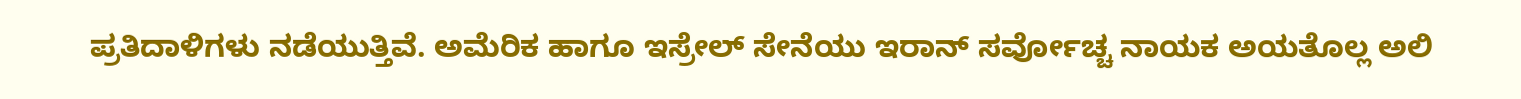ಪ್ರತಿದಾಳಿಗಳು ನಡೆಯುತ್ತಿವೆ. ಅಮೆರಿಕ ಹಾಗೂ ಇಸ್ರೇಲ್ ಸೇನೆಯು ಇರಾನ್ ಸರ್ವೋಚ್ಚ ನಾಯಕ ಅಯತೊಲ್ಲ ಅಲಿ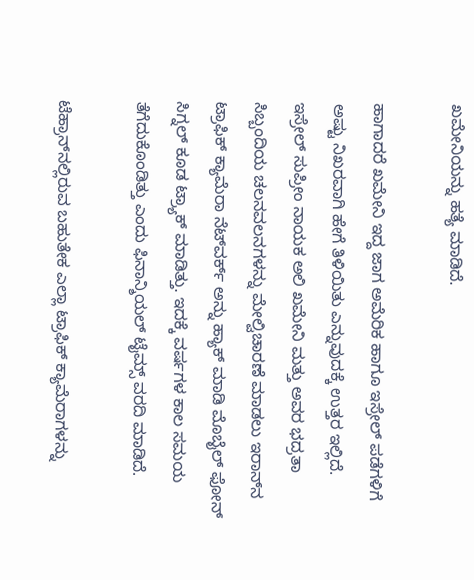ಖಮೇನಿಯನ್ನು ಹತ್ಯೆ ಮಾಡಿದೆ.

ಹಾಗಾದರೆ ಖಮೇನಿ ಇದ್ದ ಜಾಗ ಅಮೆರಿಕ ಹಾಗೂ ಇಸ್ರೇಲ್ ಪಡೆಗಳಿಗೆ ಅಷ್ಟು ನಿಖರವಾಗಿ ಹೇಗೆ ತಿಳಿಯಿತು ಎನ್ನುವುದಕ್ಕೆ ಉತ್ತರ ಇಲ್ಲಿದೆ. ಇಸ್ರೇಲ್ ಸುಪ್ರೀಂ ನಾಯಕ ಅಲಿ ಖಮೇನಿ ಮತ್ತು ಅವರ ಭದ್ರತಾ ಸಿಬ್ಬಂದಿಯ ಚಲನವಲನಗಳನ್ನು ಮೇಲ್ವಿಚಾರಣೆ ಮಾಡಲು ಇರಾನ್‌ನ ಟ್ರಾಫಿಕ್ ಕ್ಯಾಮೆರಾ ನೆಟ್‌ವರ್ಕ್ ಅನ್ನು ಹ್ಯಾಕ್ ಮಾಡಿ ಮೊಬೈಲ್ ಫೋನ್ ಸಿಗ್ನಲ್ ಕೂಡ ಟ್ರ್ಯಾಕ್ ಮಾಡಿತ್ತು. ಇದಕ್ಕೆ ವರ್ಷಗಳ ಕಾಲ ಸಮಯ ತೆಗೆದುಕೊಂಡಿತ್ತು ಎಂದು ಫಿನಾನ್ಶಿಯಲ್ ಟೈಮ್ಸ್ ವರದಿ ಮಾಡಿದೆ.

ಟೆಹ್ರಾನ್‌ನಲ್ಲಿರುವ ಬಹುತೇಕ ಎಲ್ಲಾ ಟ್ರಾಫಿಕ್ ಕ್ಯಾಮೆರಾಗಳನ್ನು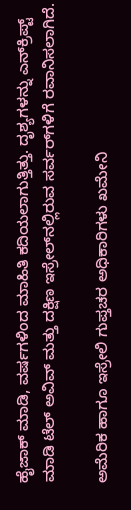ಹೈಜಾಕ್ ಮಾಡಿ, ವರ್ಷಗಳಿಂದ ಮಾಹಿತಿ ಕದಿಯಲಾಗುತ್ತಿತ್ತು. ದೃಶ್ಯಗಳನ್ನು ಎನ್‌ಕ್ರಿಪ್ಟ್ ಮಾಡಿ ಟೆಲ್ ಅವಿವ್ ಮತ್ತು ದಕ್ಷಿಣ ಇಸ್ರೇಲ್‌ನಲ್ಲಿರುವ ಸರ್ವರ್‌ಗಳಿಗೆ ರವಾನಿಸಲಾಗಿದೆ.

ಅಮೆರಿಕ ಹಾಗೂ ಇಸ್ರೇಲಿ ಗುಪ್ತಚರ ಅಧಿಕಾರಿಗಳು ಖಮೇನಿ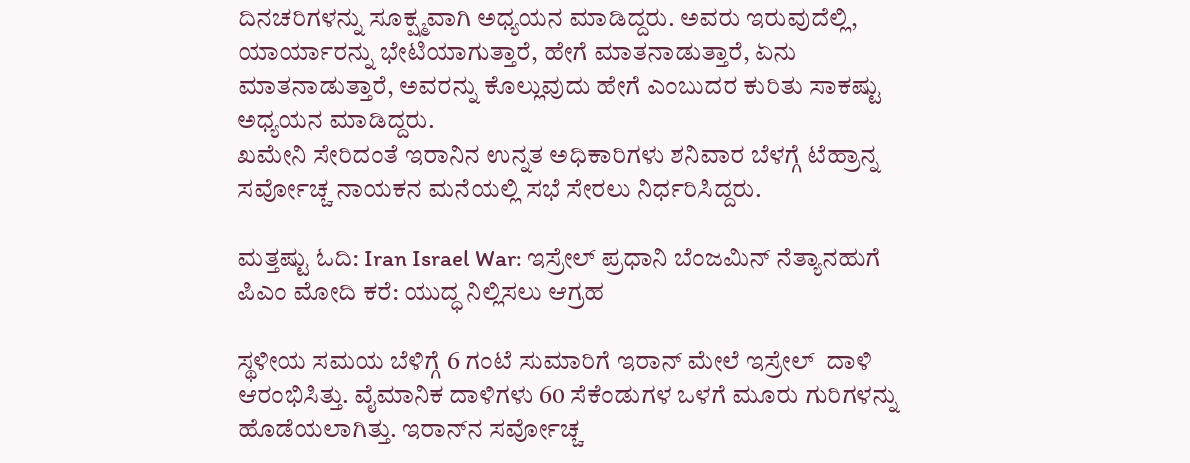ದಿನಚರಿಗಳನ್ನು ಸೂಕ್ಷ್ಮವಾಗಿ ಅಧ್ಯಯನ ಮಾಡಿದ್ದರು. ಅವರು ಇರುವುದೆಲ್ಲಿ, ಯಾರ್ಯಾರನ್ನು ಭೇಟಿಯಾಗುತ್ತಾರೆ, ಹೇಗೆ ಮಾತನಾಡುತ್ತಾರೆ, ಏನು ಮಾತನಾಡುತ್ತಾರೆ, ಅವರನ್ನು ಕೊಲ್ಲುವುದು ಹೇಗೆ ಎಂಬುದರ ಕುರಿತು ಸಾಕಷ್ಟು ಅಧ್ಯಯನ ಮಾಡಿದ್ದರು.
ಖಮೇನಿ ಸೇರಿದಂತೆ ಇರಾನಿನ ಉನ್ನತ ಅಧಿಕಾರಿಗಳು ಶನಿವಾರ ಬೆಳಗ್ಗೆ ಟೆಹ್ರಾನ್ನ ಸರ್ವೋಚ್ಚ ನಾಯಕನ ಮನೆಯಲ್ಲಿ ಸಭೆ ಸೇರಲು ನಿರ್ಧರಿಸಿದ್ದರು.

ಮತ್ತಷ್ಟು ಓದಿ: Iran Israel War: ಇಸ್ರೇಲ್ ಪ್ರಧಾನಿ ಬೆಂಜಮಿನ್ ನೆತ್ಯಾನಹುಗೆ ಪಿಎಂ ಮೋದಿ ಕರೆ: ಯುದ್ಧ ನಿಲ್ಲಿಸಲು ಆಗ್ರಹ

ಸ್ಥಳೀಯ ಸಮಯ ಬೆಳಿಗ್ಗೆ 6 ಗಂಟೆ ಸುಮಾರಿಗೆ ಇರಾನ್ ಮೇಲೆ ಇಸ್ರೇಲ್  ದಾಳಿ ಆರಂಭಿಸಿತ್ತು. ವೈಮಾನಿಕ ದಾಳಿಗಳು 60 ಸೆಕೆಂಡುಗಳ ಒಳಗೆ ಮೂರು ಗುರಿಗಳನ್ನು ಹೊಡೆಯಲಾಗಿತ್ತು. ಇರಾನ್‌ನ ಸರ್ವೋಚ್ಚ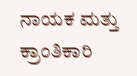ನಾಯಕ ಮತ್ತು ಕ್ರಾಂತಿಕಾರಿ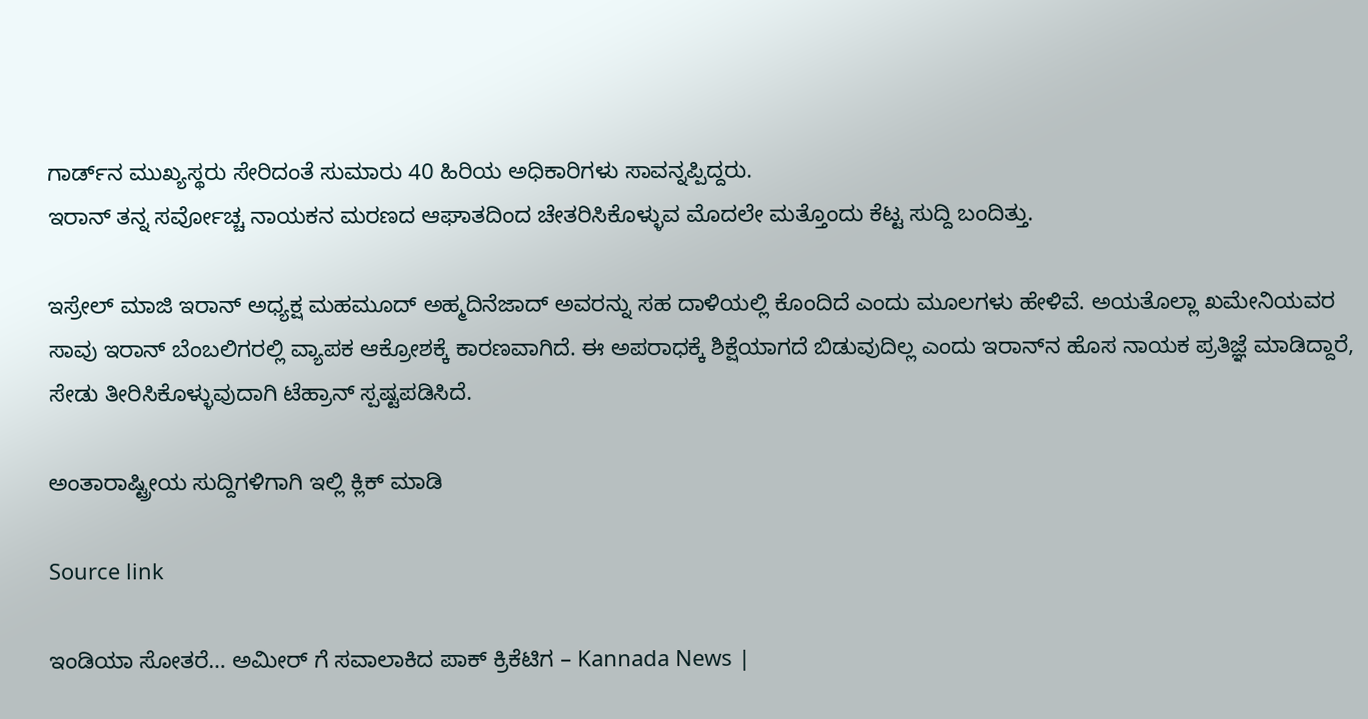ಗಾರ್ಡ್‌ನ ಮುಖ್ಯಸ್ಥರು ಸೇರಿದಂತೆ ಸುಮಾರು 40 ಹಿರಿಯ ಅಧಿಕಾರಿಗಳು ಸಾವನ್ನಪ್ಪಿದ್ದರು.
ಇರಾನ್ ತನ್ನ ಸರ್ವೋಚ್ಚ ನಾಯಕನ ಮರಣದ ಆಘಾತದಿಂದ ಚೇತರಿಸಿಕೊಳ್ಳುವ ಮೊದಲೇ ಮತ್ತೊಂದು ಕೆಟ್ಟ ಸುದ್ದಿ ಬಂದಿತ್ತು.

ಇಸ್ರೇಲ್ ಮಾಜಿ ಇರಾನ್ ಅಧ್ಯಕ್ಷ ಮಹಮೂದ್ ಅಹ್ಮದಿನೆಜಾದ್ ಅವರನ್ನು ಸಹ ದಾಳಿಯಲ್ಲಿ ಕೊಂದಿದೆ ಎಂದು ಮೂಲಗಳು ಹೇಳಿವೆ. ಅಯತೊಲ್ಲಾ ಖಮೇನಿಯವರ ಸಾವು ಇರಾನ್ ಬೆಂಬಲಿಗರಲ್ಲಿ ವ್ಯಾಪಕ ಆಕ್ರೋಶಕ್ಕೆ ಕಾರಣವಾಗಿದೆ. ಈ ಅಪರಾಧಕ್ಕೆ ಶಿಕ್ಷೆಯಾಗದೆ ಬಿಡುವುದಿಲ್ಲ ಎಂದು ಇರಾನ್‌ನ ಹೊಸ ನಾಯಕ ಪ್ರತಿಜ್ಞೆ ಮಾಡಿದ್ದಾರೆ, ಸೇಡು ತೀರಿಸಿಕೊಳ್ಳುವುದಾಗಿ ಟೆಹ್ರಾನ್ ಸ್ಪಷ್ಟಪಡಿಸಿದೆ.

ಅಂತಾರಾಷ್ಟ್ರೀಯ ಸುದ್ದಿಗಳಿಗಾಗಿ ಇಲ್ಲಿ ಕ್ಲಿಕ್ ಮಾಡಿ

Source link

ಇಂಡಿಯಾ ಸೋತರೆ… ಅಮೀರ್ ಗೆ ಸವಾಲಾಕಿದ ಪಾಕ್ ಕ್ರಿಕೆಟಿಗ – Kannada News |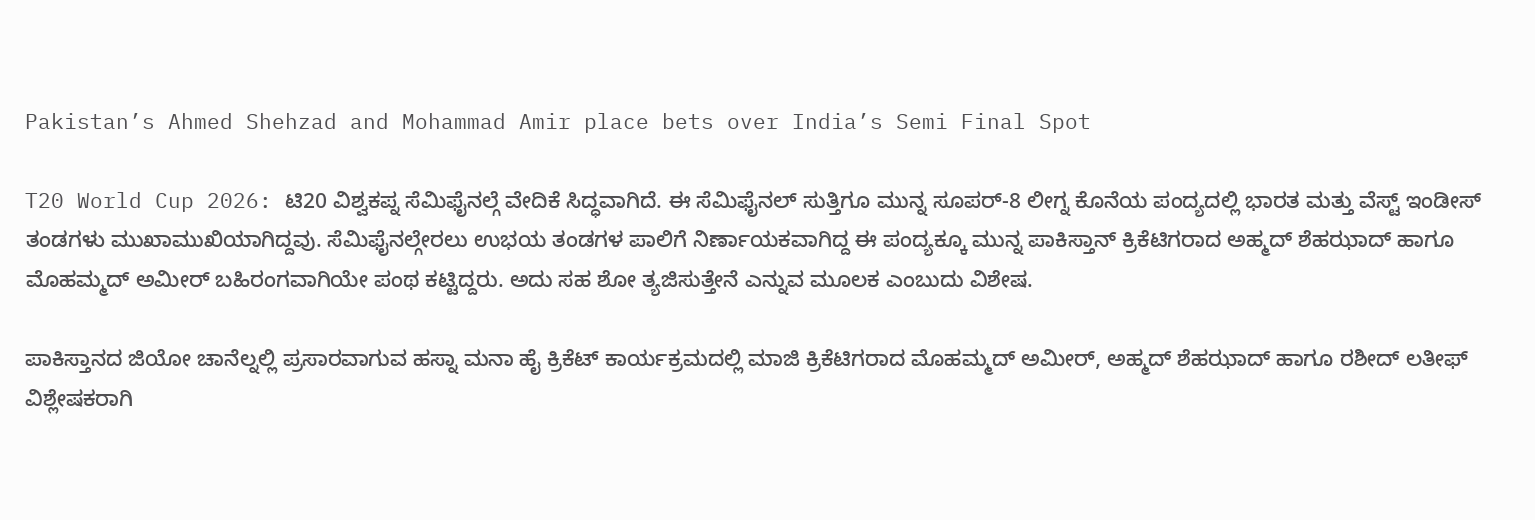Pakistan’s Ahmed Shehzad and Mohammad Amir place bets over India’s Semi Final Spot

T20 World Cup 2026: ಟಿ20 ವಿಶ್ವಕಪ್ನ ಸೆಮಿಫೈನಲ್ಗೆ ವೇದಿಕೆ ಸಿದ್ಧವಾಗಿದೆ. ಈ ಸೆಮಿಫೈನಲ್ ಸುತ್ತಿಗೂ ಮುನ್ನ ಸೂಪರ್-8 ಲೀಗ್ನ ಕೊನೆಯ ಪಂದ್ಯದಲ್ಲಿ ಭಾರತ ಮತ್ತು ವೆಸ್ಟ್ ಇಂಡೀಸ್ ತಂಡಗಳು ಮುಖಾಮುಖಿಯಾಗಿದ್ದವು. ಸೆಮಿಫೈನಲ್ಗೇರಲು ಉಭಯ ತಂಡಗಳ ಪಾಲಿಗೆ ನಿರ್ಣಾಯಕವಾಗಿದ್ದ ಈ ಪಂದ್ಯಕ್ಕೂ ಮುನ್ನ ಪಾಕಿಸ್ತಾನ್ ಕ್ರಿಕೆಟಿಗರಾದ ಅಹ್ಮದ್ ಶೆಹಝಾದ್ ಹಾಗೂ ಮೊಹಮ್ಮದ್ ಅಮೀರ್ ಬಹಿರಂಗವಾಗಿಯೇ ಪಂಥ ಕಟ್ಟಿದ್ದರು. ಅದು ಸಹ ಶೋ ತ್ಯಜಿಸುತ್ತೇನೆ ಎನ್ನುವ ಮೂಲಕ ಎಂಬುದು ವಿಶೇಷ.

ಪಾಕಿಸ್ತಾನದ ಜಿಯೋ ಚಾನೆಲ್ನಲ್ಲಿ ಪ್ರಸಾರವಾಗುವ ಹಸ್ನಾ ಮನಾ ಹೈ ಕ್ರಿಕೆಟ್ ಕಾರ್ಯಕ್ರಮದಲ್ಲಿ ಮಾಜಿ ಕ್ರಿಕೆಟಿಗರಾದ ಮೊಹಮ್ಮದ್ ಅಮೀರ್, ಅಹ್ಮದ್ ಶೆಹಝಾದ್ ಹಾಗೂ ರಶೀದ್ ಲತೀಫ್ ವಿಶ್ಲೇಷಕರಾಗಿ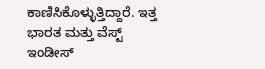ಕಾಣಿಸಿಕೊಳ್ಳುತ್ತಿದ್ದಾರೆ. ಇತ್ತ ಭಾರತ ಮತ್ತು ವೆಸ್ಟ್ ಇಂಡೀಸ್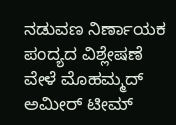ನಡುವಣ ನಿರ್ಣಾಯಕ ಪಂದ್ಯದ ವಿಶ್ಲೇಷಣೆ ವೇಳೆ ಮೊಹಮ್ಮದ್ ಅಮೀರ್ ಟೀಮ್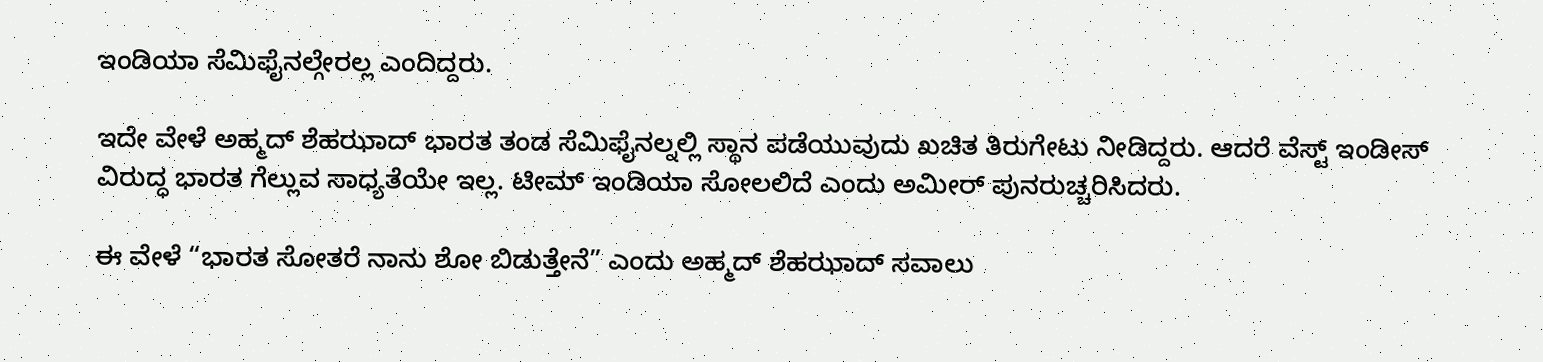ಇಂಡಿಯಾ ಸೆಮಿಫೈನಲ್ಗೇರಲ್ಲ ಎಂದಿದ್ದರು.

ಇದೇ ವೇಳೆ ಅಹ್ಮದ್ ಶೆಹಝಾದ್ ಭಾರತ ತಂಡ ಸೆಮಿಫೈನಲ್ನಲ್ಲಿ ಸ್ಥಾನ ಪಡೆಯುವುದು ಖಚಿತ ತಿರುಗೇಟು ನೀಡಿದ್ದರು. ಆದರೆ ವೆಸ್ಟ್ ಇಂಡೀಸ್ ವಿರುದ್ಧ ಭಾರತ ಗೆಲ್ಲುವ ಸಾಧ್ಯತೆಯೇ ಇಲ್ಲ. ಟೀಮ್ ಇಂಡಿಯಾ ಸೋಲಲಿದೆ ಎಂದು ಅಮೀರ್ ಪುನರುಚ್ಚರಿಸಿದರು.

ಈ ವೇಳೆ “ಭಾರತ ಸೋತರೆ ನಾನು ಶೋ ಬಿಡುತ್ತೇನೆ” ಎಂದು ಅಹ್ಮದ್ ಶೆಹಝಾದ್ ಸವಾಲು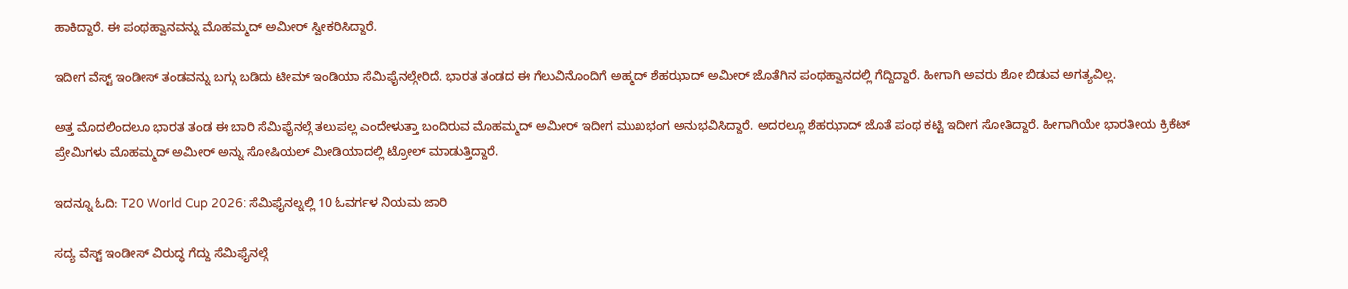ಹಾಕಿದ್ದಾರೆ. ಈ ಪಂಥಹ್ವಾನವನ್ನು ಮೊಹಮ್ಮದ್ ಅಮೀರ್ ಸ್ವೀಕರಿಸಿದ್ದಾರೆ.

ಇದೀಗ ವೆಸ್ಟ್ ಇಂಡೀಸ್ ತಂಡವನ್ನು ಬಗ್ಗು ಬಡಿದು ಟೀಮ್ ಇಂಡಿಯಾ ಸೆಮಿಫೈನಲ್ಗೇರಿದೆ. ಭಾರತ ತಂಡದ ಈ ಗೆಲುವಿನೊಂದಿಗೆ ಅಹ್ಮದ್ ಶೆಹಝಾದ್ ಅಮೀರ್ ಜೊತೆಗಿನ ಪಂಥಹ್ವಾನದಲ್ಲಿ ಗೆದ್ದಿದ್ದಾರೆ. ಹೀಗಾಗಿ ಅವರು ಶೋ ಬಿಡುವ ಅಗತ್ಯವಿಲ್ಲ.

ಅತ್ತ ಮೊದಲಿಂದಲೂ ಭಾರತ ತಂಡ ಈ ಬಾರಿ ಸೆಮಿಫೈನಲ್ಗೆ ತಲುಪಲ್ಲ ಎಂದೇಳುತ್ತಾ ಬಂದಿರುವ ಮೊಹಮ್ಮದ್ ಅಮೀರ್ ಇದೀಗ ಮುಖಭಂಗ ಅನುಭವಿಸಿದ್ದಾರೆ. ಅದರಲ್ಲೂ ಶೆಹಝಾದ್ ಜೊತೆ ಪಂಥ ಕಟ್ಟಿ ಇದೀಗ ಸೋತಿದ್ದಾರೆ. ಹೀಗಾಗಿಯೇ ಭಾರತೀಯ ಕ್ರಿಕೆಟ್ ಪ್ರೇಮಿಗಳು ಮೊಹಮ್ಮದ್ ಅಮೀರ್ ಅನ್ನು ಸೋಷಿಯಲ್ ಮೀಡಿಯಾದಲ್ಲಿ ಟ್ರೋಲ್ ಮಾಡುತ್ತಿದ್ದಾರೆ.

ಇದನ್ನೂ ಓದಿ: T20 World Cup 2026: ಸೆಮಿಫೈನಲ್ನಲ್ಲಿ 10 ಓವರ್ಗಳ ನಿಯಮ ಜಾರಿ

ಸದ್ಯ ವೆಸ್ಟ್ ಇಂಡೀಸ್ ವಿರುದ್ಧ ಗೆದ್ದು ಸೆಮಿಫೈನಲ್ಗೆ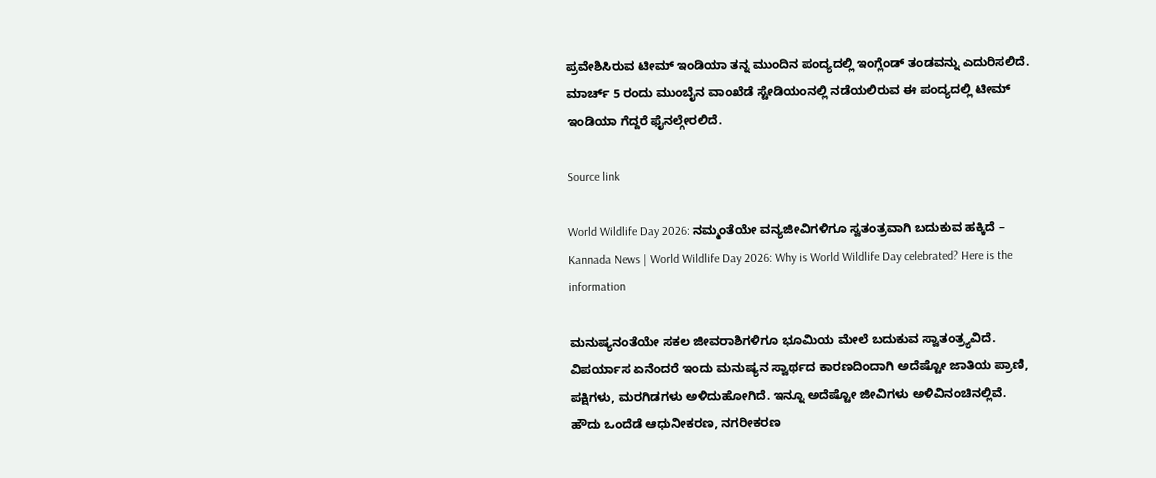ಪ್ರವೇಶಿಸಿರುವ ಟೀಮ್ ಇಂಡಿಯಾ ತನ್ನ ಮುಂದಿನ ಪಂದ್ಯದಲ್ಲಿ ಇಂಗ್ಲೆಂಡ್ ತಂಡವನ್ನು ಎದುರಿಸಲಿದೆ. ಮಾರ್ಚ್ 5 ರಂದು ಮುಂಬೈನ ವಾಂಖೆಡೆ ಸ್ಟೇಡಿಯಂನಲ್ಲಿ ನಡೆಯಲಿರುವ ಈ ಪಂದ್ಯದಲ್ಲಿ ಟೀಮ್ ಇಂಡಿಯಾ ಗೆದ್ದರೆ ಫೈನಲ್ಗೇರಲಿದೆ.

Source link

World Wildlife Day 2026: ನಮ್ಮಂತೆಯೇ ವನ್ಯಜೀವಿಗಳಿಗೂ ಸ್ವತಂತ್ರವಾಗಿ ಬದುಕುವ ಹಕ್ಕಿದೆ – Kannada News | World Wildlife Day 2026: Why is World Wildlife Day celebrated? Here is the information

ಮನುಷ್ಯನಂತೆಯೇ ಸಕಲ ಜೀವರಾಶಿಗಳಿಗೂ ಭೂಮಿಯ ಮೇಲೆ ಬದುಕುವ ಸ್ವಾತಂತ್ರ್ಯವಿದೆ. ವಿಪರ್ಯಾಸ ಏನೆಂದರೆ ಇಂದು ಮನುಷ್ಯನ ಸ್ವಾರ್ಥದ ಕಾರಣದಿಂದಾಗಿ ಅದೆಷ್ಟೋ ಜಾತಿಯ ಪ್ರಾಣಿ, ಪಕ್ಷಿಗಳು, ಮರಗಿಡಗಳು ಅಳಿದುಹೋಗಿದೆ. ಇನ್ನೂ ಅದೆಷ್ಟೋ ಜೀವಿಗಳು ಅಳಿವಿನಂಚಿನಲ್ಲಿವೆ. ಹೌದು ಒಂದೆಡೆ ಆಧುನೀಕರಣ, ನಗರೀಕರಣ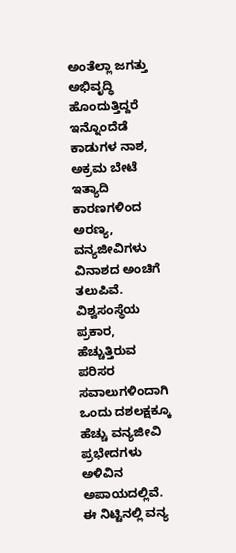ಅಂತೆಲ್ಲಾ ಜಗತ್ತು ಅಭಿವೃದ್ಧಿ ಹೊಂದುತ್ತಿದ್ದರೆ ಇನ್ನೊಂದೆಡೆ ಕಾಡುಗಳ ನಾಶ, ಅಕ್ರಮ ಬೇಟೆ ಇತ್ಯಾದಿ ಕಾರಣಗಳಿಂದ ಅರಣ್ಯ, ವನ್ಯಜೀವಿಗಳು ವಿನಾಶದ ಅಂಚಿಗೆ ತಲುಪಿವೆ. ವಿಶ್ವಸಂಸ್ಥೆಯ ಪ್ರಕಾರ, ಹೆಚ್ಚುತ್ತಿರುವ ಪರಿಸರ ಸವಾಲುಗಳಿಂದಾಗಿ ಒಂದು ದಶಲಕ್ಷಕ್ಕೂ ಹೆಚ್ಚು ವನ್ಯಜೀವಿ ಪ್ರಭೇದಗಳು ಅಳಿವಿನ ಅಪಾಯದಲ್ಲಿವೆ.  ಈ ನಿಟ್ಟಿನಲ್ಲಿ ವನ್ಯ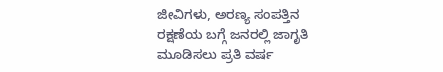ಜೀವಿಗಳು, ಅರಣ್ಯ ಸಂಪತ್ತಿನ ರಕ್ಷಣೆಯ ಬಗ್ಗೆ ಜನರಲ್ಲಿ ಜಾಗೃತಿ ಮೂಡಿಸಲು ಪ್ರತಿ ವರ್ಷ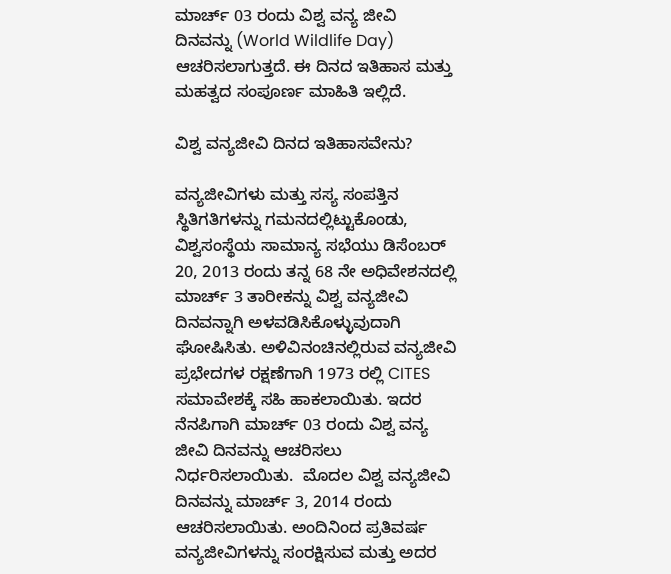ಮಾರ್ಚ್‌ 03 ರಂದು ವಿಶ್ವ ವನ್ಯ ಜೀವಿ ದಿನವನ್ನು (World Wildlife Day) ಆಚರಿಸಲಾಗುತ್ತದೆ. ಈ ದಿನದ ಇತಿಹಾಸ ಮತ್ತು ಮಹತ್ವದ ಸಂಪೂರ್ಣ ಮಾಹಿತಿ ಇಲ್ಲಿದೆ.

ವಿಶ್ವ ವನ್ಯಜೀವಿ ದಿನದ ಇತಿಹಾಸವೇನು?

ವನ್ಯಜೀವಿಗಳು ಮತ್ತು ಸಸ್ಯ ಸಂಪತ್ತಿನ  ಸ್ಥಿತಿಗತಿಗಳನ್ನು ಗಮನದಲ್ಲಿಟ್ಟುಕೊಂಡು, ವಿಶ್ವಸಂಸ್ಥೆಯ ಸಾಮಾನ್ಯ ಸಭೆಯು ಡಿಸೆಂಬರ್ 20, 2013 ರಂದು ತನ್ನ 68 ನೇ ಅಧಿವೇಶನದಲ್ಲಿ ಮಾರ್ಚ್ 3 ತಾರೀಕನ್ನು ವಿಶ್ವ ವನ್ಯಜೀವಿ ದಿನವನ್ನಾಗಿ ಅಳವಡಿಸಿಕೊಳ್ಳುವುದಾಗಿ ಘೋಷಿಸಿತು. ಅಳಿವಿನಂಚಿನಲ್ಲಿರುವ ವನ್ಯಜೀವಿ ಪ್ರಭೇದಗಳ ರಕ್ಷಣೆಗಾಗಿ 1973 ರಲ್ಲಿ CITES ಸಮಾವೇಶಕ್ಕೆ ಸಹಿ ಹಾಕಲಾಯಿತು. ಇದರ ನೆನಪಿಗಾಗಿ ಮಾರ್ಚ್‌ 03 ರಂದು ವಿಶ್ವ ವನ್ಯ ಜೀವಿ ದಿನವನ್ನು ಆಚರಿಸಲು ನಿರ್ಧರಿಸಲಾಯಿತು.  ಮೊದಲ ವಿಶ್ವ ವನ್ಯಜೀವಿ ದಿನವನ್ನು ಮಾರ್ಚ್ 3, 2014 ರಂದು ಆಚರಿಸಲಾಯಿತು. ಅಂದಿನಿಂದ ಪ್ರತಿವರ್ಷ ವನ್ಯಜೀವಿಗಳನ್ನು ಸಂರಕ್ಷಿಸುವ ಮತ್ತು ಅದರ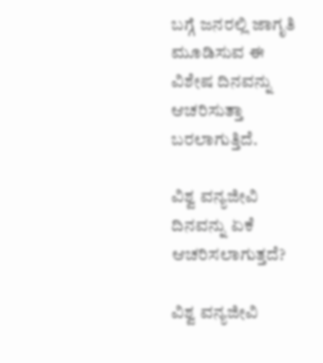ಬಗ್ಗೆ ಜನರಲ್ಲಿ ಜಾಗೃತಿ ಮೂಡಿಸುವ ಈ ವಿಶೇಷ ದಿನವನ್ನು ಆಚರಿಸುತ್ತಾ ಬರಲಾಗುತ್ತಿದೆ.

ವಿಶ್ವ ವನ್ಯಜೀವಿ ದಿನವನ್ನು ಏಕೆ ಆಚರಿಸಲಾಗುತ್ತದೆ?

ವಿಶ್ವ ವನ್ಯಜೀವಿ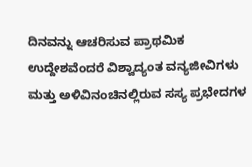ದಿನವನ್ನು ಆಚರಿಸುವ ಪ್ರಾಥಮಿಕ ಉದ್ದೇಶವೆಂದರೆ ವಿಶ್ವಾದ್ಯಂತ ವನ್ಯಜೀವಿಗಳು ಮತ್ತು ಅಳಿವಿನಂಚಿನಲ್ಲಿರುವ ಸಸ್ಯ ಪ್ರಭೇದಗಳ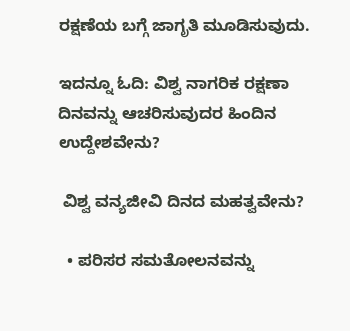ರಕ್ಷಣೆಯ ಬಗ್ಗೆ ಜಾಗೃತಿ ಮೂಡಿಸುವುದು.

ಇದನ್ನೂ ಓದಿ: ವಿಶ್ವ ನಾಗರಿಕ ರಕ್ಷಣಾ ದಿನವನ್ನು ಆಚರಿಸುವುದರ ಹಿಂದಿನ ಉದ್ದೇಶವೇನು?

 ವಿಶ್ವ ವನ್ಯಜೀವಿ ದಿನದ ಮಹತ್ವವೇನು?

  • ಪರಿಸರ ಸಮತೋಲನವನ್ನು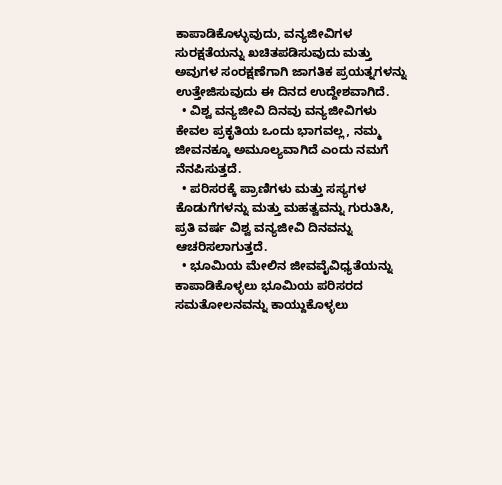ಕಾಪಾಡಿಕೊಳ್ಳುವುದು, ವನ್ಯಜೀವಿಗಳ ಸುರಕ್ಷತೆಯನ್ನು ಖಚಿತಪಡಿಸುವುದು ಮತ್ತು ಅವುಗಳ ಸಂರಕ್ಷಣೆಗಾಗಿ ಜಾಗತಿಕ ಪ್ರಯತ್ನಗಳನ್ನು ಉತ್ತೇಜಿಸುವುದು ಈ ದಿನದ ಉದ್ದೇಶವಾಗಿದೆ.
  • ವಿಶ್ವ ವನ್ಯಜೀವಿ ದಿನವು ವನ್ಯಜೀವಿಗಳು ಕೇವಲ ಪ್ರಕೃತಿಯ ಒಂದು ಭಾಗವಲ್ಲ, ನಮ್ಮ ಜೀವನಕ್ಕೂ ಅಮೂಲ್ಯವಾಗಿದೆ ಎಂದು ನಮಗೆ ನೆನಪಿಸುತ್ತದೆ.
  • ಪರಿಸರಕ್ಕೆ ಪ್ರಾಣಿಗಳು ಮತ್ತು ಸಸ್ಯಗಳ ಕೊಡುಗೆಗಳನ್ನು ಮತ್ತು ಮಹತ್ವವನ್ನು ಗುರುತಿಸಿ, ಪ್ರತಿ ವರ್ಷ ವಿಶ್ವ ವನ್ಯಜೀವಿ ದಿನವನ್ನು ಆಚರಿಸಲಾಗುತ್ತದೆ.
  • ಭೂಮಿಯ ಮೇಲಿನ ಜೀವವೈವಿಧ್ಯತೆಯನ್ನು ಕಾಪಾಡಿಕೊಳ್ಳಲು ಭೂಮಿಯ ಪರಿಸರದ ಸಮತೋಲನವನ್ನು ಕಾಯ್ದುಕೊಳ್ಳಲು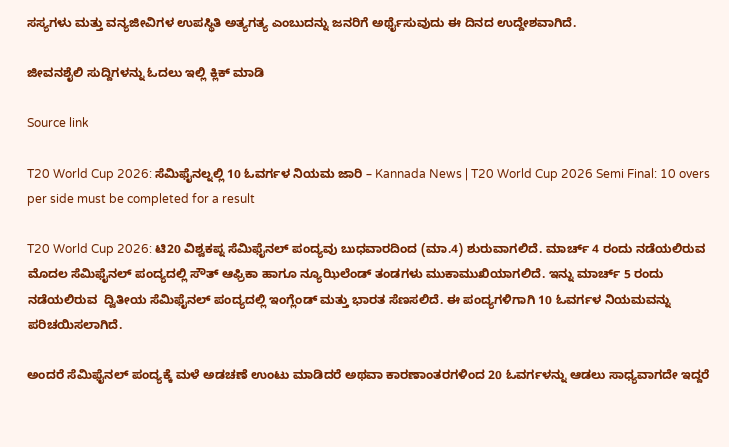ಸಸ್ಯಗಳು ಮತ್ತು ವನ್ಯಜೀವಿಗಳ ಉಪಸ್ಥಿತಿ ಅತ್ಯಗತ್ಯ ಎಂಬುದನ್ನು ಜನರಿಗೆ ಅರ್ಥೈಸುವುದು ಈ ದಿನದ ಉದ್ದೇಶವಾಗಿದೆ.

ಜೀವನಶೈಲಿ ಸುದ್ದಿಗಳನ್ನು ಓದಲು ಇಲ್ಲಿ ಕ್ಲಿಕ್ ಮಾಡಿ

Source link

T20 World Cup 2026: ಸೆಮಿಫೈನಲ್ನಲ್ಲಿ 10 ಓವರ್ಗಳ ನಿಯಮ ಜಾರಿ – Kannada News | T20 World Cup 2026 Semi Final: 10 overs per side must be completed for a result

T20 World Cup 2026: ಟಿ20 ವಿಶ್ವಕಪ್ನ ಸೆಮಿಫೈನಲ್ ಪಂದ್ಯವು ಬುಧವಾರದಿಂದ (ಮಾ.4) ಶುರುವಾಗಲಿದೆ. ಮಾರ್ಚ್ 4 ರಂದು ನಡೆಯಲಿರುವ ಮೊದಲ ಸೆಮಿಫೈನಲ್ ಪಂದ್ಯದಲ್ಲಿ ಸೌತ್ ಆಫ್ರಿಕಾ ಹಾಗೂ ನ್ಯೂಝಿಲೆಂಡ್ ತಂಡಗಳು ಮುಕಾಮುಖಿಯಾಗಲಿದೆ. ಇನ್ನು ಮಾರ್ಚ್ 5 ರಂದು ನಡೆಯಲಿರುವ  ದ್ವಿತೀಯ ಸೆಮಿಫೈನಲ್ ಪಂದ್ಯದಲ್ಲಿ ಇಂಗ್ಲೆಂಡ್ ಮತ್ತು ಭಾರತ ಸೆಣಸಲಿದೆ. ಈ ಪಂದ್ಯಗಳಿಗಾಗಿ 10 ಓವರ್ಗಳ ನಿಯಮವನ್ನು ಪರಿಚಯಿಸಲಾಗಿದೆ.

ಅಂದರೆ ಸೆಮಿಫೈನಲ್ ಪಂದ್ಯಕ್ಕೆ ಮಳೆ ಅಡಚಣೆ ಉಂಟು ಮಾಡಿದರೆ ಅಥವಾ ಕಾರಣಾಂತರಗಳಿಂದ 20 ಓವರ್ಗಳನ್ನು ಆಡಲು ಸಾಧ್ಯವಾಗದೇ ಇದ್ದರೆ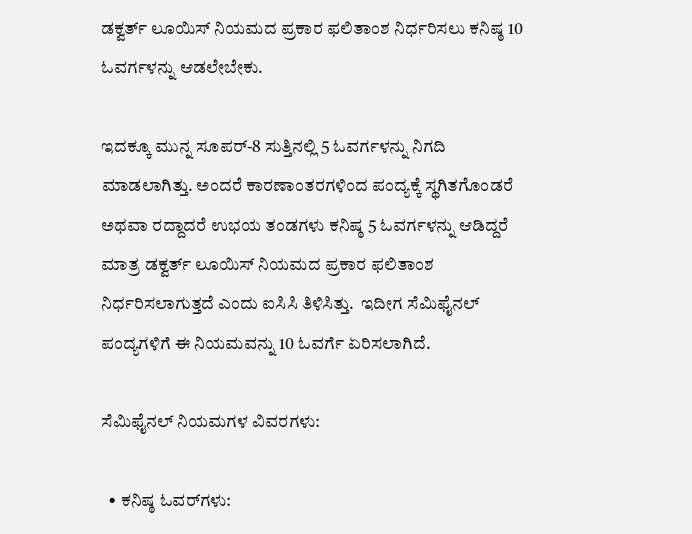ಡಕ್ವರ್ತ್ ಲೂಯಿಸ್ ನಿಯಮದ ಪ್ರಕಾರ ಫಲಿತಾಂಶ ನಿರ್ಧರಿಸಲು ಕನಿಷ್ಠ 10 ಓವರ್ಗಳನ್ನು ಆಡಲೇಬೇಕು.

ಇದಕ್ಕೂ ಮುನ್ನ ಸೂಪರ್-8 ಸುತ್ತಿನಲ್ಲಿ 5 ಓವರ್ಗಳನ್ನು ನಿಗದಿ ಮಾಡಲಾಗಿತ್ತು. ಅಂದರೆ ಕಾರಣಾಂತರಗಳಿಂದ ಪಂದ್ಯಕ್ಕೆ ಸ್ಥಗಿತಗೊಂಡರೆ ಅಥವಾ ರದ್ದಾದರೆ ಉಭಯ ತಂಡಗಳು ಕನಿಷ್ಠ 5 ಓವರ್ಗಳನ್ನು ಆಡಿದ್ದರೆ ಮಾತ್ರ ಡಕ್ವರ್ತ್ ಲೂಯಿಸ್ ನಿಯಮದ ಪ್ರಕಾರ ಫಲಿತಾಂಶ ನಿರ್ಧರಿಸಲಾಗುತ್ತದೆ ಎಂದು ಐಸಿಸಿ ತಿಳಿಸಿತ್ತು.  ಇದೀಗ ಸೆಮಿಫೈನಲ್ ಪಂದ್ಯಗಳಿಗೆ ಈ ನಿಯಮವನ್ನು 10 ಓವರ್ಗೆ ಏರಿಸಲಾಗಿದೆ.

ಸೆಮಿಫೈನಲ್ ನಿಯಮಗಳ ವಿವರಗಳು:

  • ಕನಿಷ್ಠ ಓವರ್‌ಗಳು: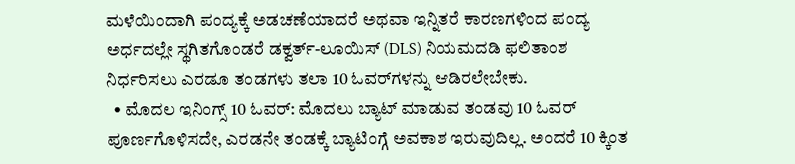ಮಳೆಯಿಂದಾಗಿ ಪಂದ್ಯಕ್ಕೆ ಅಡಚಣೆಯಾದರೆ ಅಥವಾ ಇನ್ನಿತರೆ ಕಾರಣಗಳಿಂದ ಪಂದ್ಯ ಅರ್ಧದಲ್ಲೇ ಸ್ಥಗಿತಗೊಂಡರೆ ಡಕ್ವರ್ತ್-ಲೂಯಿಸ್ (DLS) ನಿಯಮದಡಿ ಫಲಿತಾಂಶ ನಿರ್ಧರಿಸಲು ಎರಡೂ ತಂಡಗಳು ತಲಾ 10 ಓವರ್‌ಗಳನ್ನು ಆಡಿರಲೇಬೇಕು.
  • ಮೊದಲ ಇನಿಂಗ್ಸ್ 10 ಓವರ್: ಮೊದಲು ಬ್ಯಾಟ್ ಮಾಡುವ ತಂಡವು 10 ಓವರ್ ಪೂರ್ಣಗೊಳಿಸದೇ, ಎರಡನೇ ತಂಡಕ್ಕೆ ಬ್ಯಾಟಿಂಗ್ಗೆ ಅವಕಾಶ ಇರುವುದಿಲ್ಲ. ಅಂದರೆ 10 ಕ್ಕಿಂತ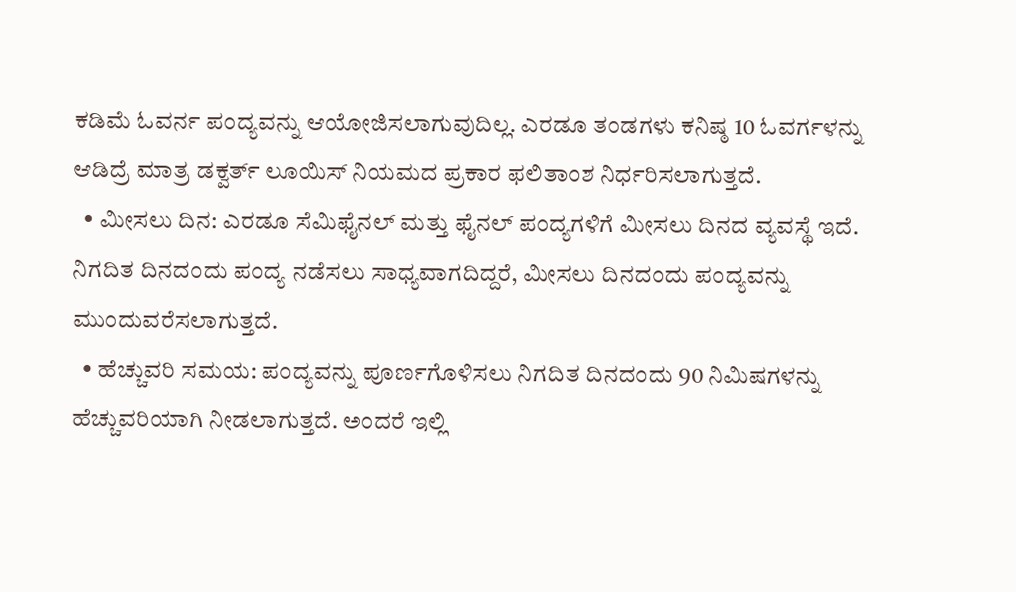ಕಡಿಮೆ ಓವರ್ನ ಪಂದ್ಯವನ್ನು ಆಯೋಜಿಸಲಾಗುವುದಿಲ್ಲ. ಎರಡೂ ತಂಡಗಳು ಕನಿಷ್ಠ 10 ಓವರ್ಗಳನ್ನು ಆಡಿದ್ರೆ ಮಾತ್ರ ಡಕ್ವರ್ತ್ ಲೂಯಿಸ್ ನಿಯಮದ ಪ್ರಕಾರ ಫಲಿತಾಂಶ ನಿರ್ಧರಿಸಲಾಗುತ್ತದೆ.
  • ಮೀಸಲು ದಿನ: ಎರಡೂ ಸೆಮಿಫೈನಲ್ ಮತ್ತು ಫೈನಲ್ ಪಂದ್ಯಗಳಿಗೆ ಮೀಸಲು ದಿನದ ವ್ಯವಸ್ಥೆ ಇದೆ. ನಿಗದಿತ ದಿನದಂದು ಪಂದ್ಯ ನಡೆಸಲು ಸಾಧ್ಯವಾಗದಿದ್ದರೆ, ಮೀಸಲು ದಿನದಂದು ಪಂದ್ಯವನ್ನು ಮುಂದುವರೆಸಲಾಗುತ್ತದೆ.
  • ಹೆಚ್ಚುವರಿ ಸಮಯ: ಪಂದ್ಯವನ್ನು ಪೂರ್ಣಗೊಳಿಸಲು ನಿಗದಿತ ದಿನದಂದು 90 ನಿಮಿಷಗಳನ್ನು ಹೆಚ್ಚುವರಿಯಾಗಿ ನೀಡಲಾಗುತ್ತದೆ. ಅಂದರೆ ಇಲ್ಲಿ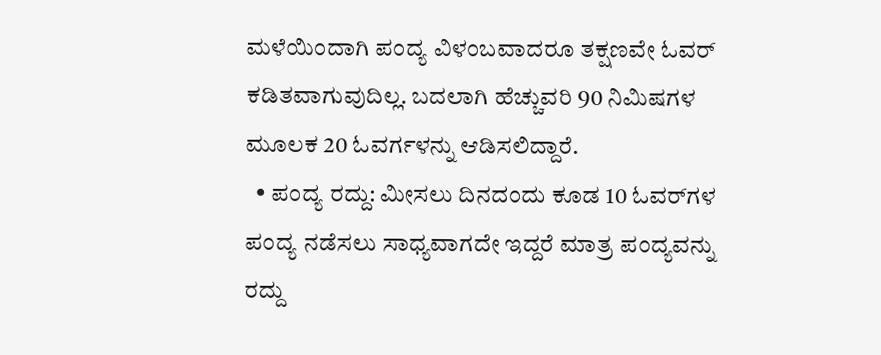ಮಳೆಯಿಂದಾಗಿ ಪಂದ್ಯ ವಿಳಂಬವಾದರೂ ತಕ್ಷಣವೇ ಓವರ್ ಕಡಿತವಾಗುವುದಿಲ್ಲ. ಬದಲಾಗಿ ಹೆಚ್ಚುವರಿ 90 ನಿಮಿಷಗಳ ಮೂಲಕ 20 ಓವರ್ಗಳನ್ನು ಆಡಿಸಲಿದ್ದಾರೆ.
  • ಪಂದ್ಯ ರದ್ದು: ಮೀಸಲು ದಿನದಂದು ಕೂಡ 10 ಓವರ್‌ಗಳ ಪಂದ್ಯ ನಡೆಸಲು ಸಾಧ್ಯವಾಗದೇ ಇದ್ದರೆ ಮಾತ್ರ ಪಂದ್ಯವನ್ನು ರದ್ದು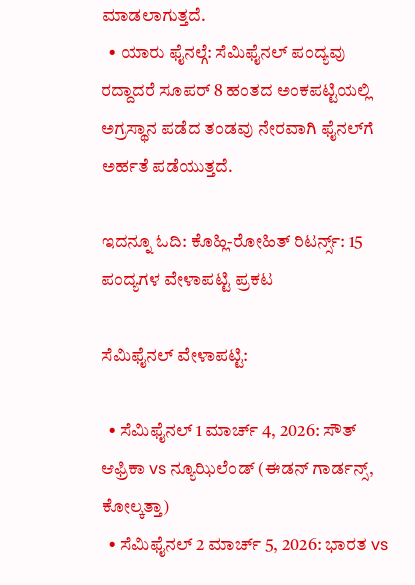ಮಾಡಲಾಗುತ್ತದೆ.
  • ಯಾರು ಫೈನಲ್ಗೆ: ಸೆಮಿಫೈನಲ್ ಪಂದ್ಯವು ರದ್ದಾದರೆ ಸೂಪರ್ 8 ಹಂತದ ಅಂಕಪಟ್ಟಿಯಲ್ಲಿ ಅಗ್ರಸ್ಥಾನ ಪಡೆದ ತಂಡವು ನೇರವಾಗಿ ಫೈನಲ್‌ಗೆ ಅರ್ಹತೆ ಪಡೆಯುತ್ತದೆ.

ಇದನ್ನೂ ಓದಿ: ಕೊಹ್ಲಿ-ರೋಹಿತ್ ರಿಟರ್ನ್ಸ್: 15 ಪಂದ್ಯಗಳ ವೇಳಾಪಟ್ಟಿ ಪ್ರಕಟ

ಸೆಮಿಫೈನಲ್ ವೇಳಾಪಟ್ಟಿ:

  • ಸೆಮಿಫೈನಲ್ 1 ಮಾರ್ಚ್ 4, 2026: ಸೌತ್ ಆಫ್ರಿಕಾ vs ನ್ಯೂಝಿಲೆಂಡ್ (ಈಡನ್ ಗಾರ್ಡನ್ಸ್, ಕೋಲ್ಕತ್ತಾ)
  • ಸೆಮಿಫೈನಲ್ 2 ಮಾರ್ಚ್ 5, 2026: ಭಾರತ vs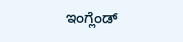ಇಂಗ್ಲೆಂಡ್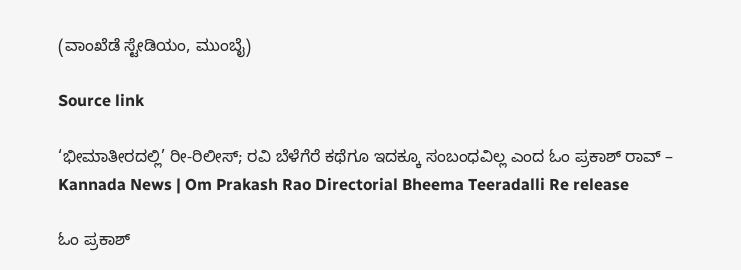(ವಾಂಖೆಡೆ ಸ್ಟೇಡಿಯಂ, ಮುಂಬೈ)

Source link

‘ಭೀಮಾತೀರದಲ್ಲಿ’ ರೀ-ರಿಲೀಸ್; ರವಿ ಬೆಳೆಗೆರೆ ಕಥೆಗೂ ಇದಕ್ಕೂ ಸಂಬಂಧವಿಲ್ಲ ಎಂದ ಓಂ ಪ್ರಕಾಶ್ ರಾವ್ – Kannada News | Om Prakash Rao Directorial Bheema Teeradalli Re release

ಓಂ ಪ್ರಕಾಶ್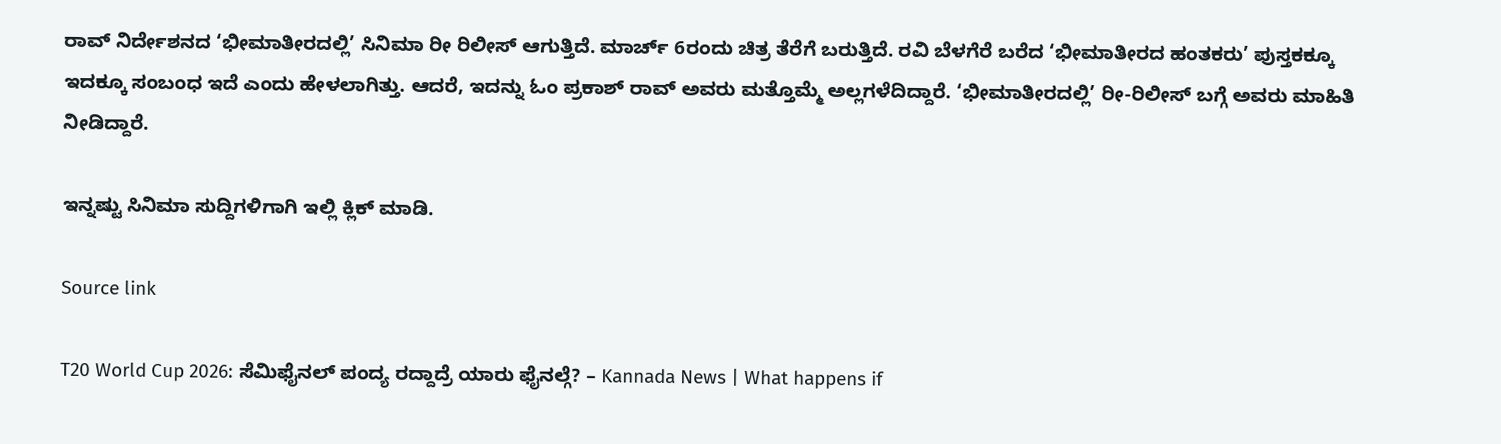ರಾವ್ ನಿರ್ದೇಶನದ ‘ಭೀಮಾತೀರದಲ್ಲಿ’ ಸಿನಿಮಾ ರೀ ರಿಲೀಸ್ ಆಗುತ್ತಿದೆ. ಮಾರ್ಚ್ 6ರಂದು ಚಿತ್ರ ತೆರೆಗೆ ಬರುತ್ತಿದೆ. ರವಿ ಬೆಳಗೆರೆ ಬರೆದ ‘ಭೀಮಾತೀರದ ಹಂತಕರು’ ಪುಸ್ತಕಕ್ಕೂ ಇದಕ್ಕೂ ಸಂಬಂಧ ಇದೆ ಎಂದು ಹೇಳಲಾಗಿತ್ತು. ಆದರೆ, ಇದನ್ನು ಓಂ ಪ್ರಕಾಶ್ ರಾವ್ ಅವರು ಮತ್ತೊಮ್ಮೆ ಅಲ್ಲಗಳೆದಿದ್ದಾರೆ. ‘ಭೀಮಾತೀರದಲ್ಲಿ’ ರೀ-ರಿಲೀಸ್ ಬಗ್ಗೆ ಅವರು ಮಾಹಿತಿ ನೀಡಿದ್ದಾರೆ.

ಇನ್ನಷ್ಟು ಸಿನಿಮಾ ಸುದ್ದಿಗಳಿಗಾಗಿ ಇಲ್ಲಿ ಕ್ಲಿಕ್ ಮಾಡಿ.

Source link

T20 World Cup 2026: ಸೆಮಿಫೈನಲ್ ಪಂದ್ಯ ರದ್ದಾದ್ರೆ ಯಾರು ಫೈನಲ್ಗೆ? – Kannada News | What happens if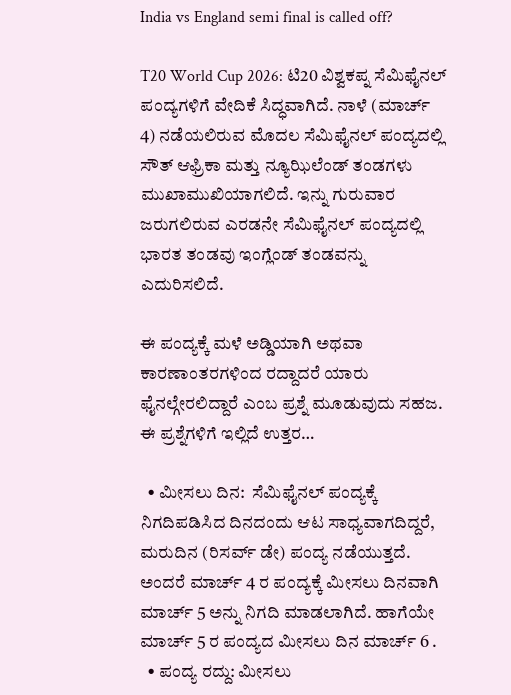India vs England semi final is called off?

T20 World Cup 2026: ಟಿ20 ವಿಶ್ವಕಪ್ನ ಸೆಮಿಫೈನಲ್ ಪಂದ್ಯಗಳಿಗೆ ವೇದಿಕೆ ಸಿದ್ಧವಾಗಿದೆ. ನಾಳೆ (ಮಾರ್ಚ್ 4) ನಡೆಯಲಿರುವ ಮೊದಲ ಸೆಮಿಫೈನಲ್ ಪಂದ್ಯದಲ್ಲಿ ಸೌತ್ ಆಫ್ರಿಕಾ ಮತ್ತು ನ್ಯೂಝಿಲೆಂಡ್ ತಂಡಗಳು ಮುಖಾಮುಖಿಯಾಗಲಿದೆ. ಇನ್ನು ಗುರುವಾರ ಜರುಗಲಿರುವ ಎರಡನೇ ಸೆಮಿಫೈನಲ್ ಪಂದ್ಯದಲ್ಲಿ ಭಾರತ ತಂಡವು ಇಂಗ್ಲೆಂಡ್ ತಂಡವನ್ನು ಎದುರಿಸಲಿದೆ.

ಈ ಪಂದ್ಯಕ್ಕೆ ಮಳೆ ಅಡ್ಡಿಯಾಗಿ ಅಥವಾ ಕಾರಣಾಂತರಗಳಿಂದ ರದ್ದಾದರೆ ಯಾರು ಫೈನಲ್ಗೇರಲಿದ್ದಾರೆ ಎಂಬ ಪ್ರಶ್ನೆ ಮೂಡುವುದು ಸಹಜ.  ಈ ಪ್ರಶ್ನೆಗಳಿಗೆ ಇಲ್ಲಿದೆ ಉತ್ತರ…

  • ಮೀಸಲು ದಿನ:  ಸೆಮಿಫೈನಲ್ ಪಂದ್ಯಕ್ಕೆ ನಿಗದಿಪಡಿಸಿದ ದಿನದಂದು ಆಟ ಸಾಧ್ಯವಾಗದಿದ್ದರೆ, ಮರುದಿನ (ರಿಸರ್ವ್ ಡೇ) ಪಂದ್ಯ ನಡೆಯುತ್ತದೆ. ಅಂದರೆ ಮಾರ್ಚ್ 4 ರ ಪಂದ್ಯಕ್ಕೆ ಮೀಸಲು ದಿನವಾಗಿ ಮಾರ್ಚ್ 5 ಅನ್ನು ನಿಗದಿ ಮಾಡಲಾಗಿದೆ. ಹಾಗೆಯೇ ಮಾರ್ಚ್ 5 ರ ಪಂದ್ಯದ ಮೀಸಲು ದಿನ ಮಾರ್ಚ್ 6 .
  • ಪಂದ್ಯ ರದ್ದು: ಮೀಸಲು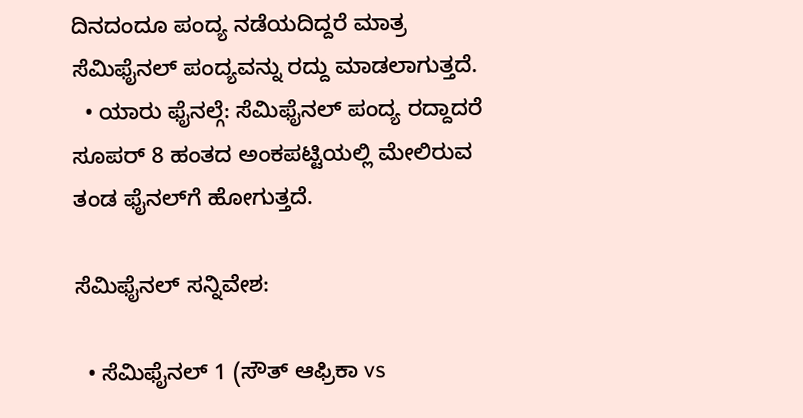ದಿನದಂದೂ ಪಂದ್ಯ ನಡೆಯದಿದ್ದರೆ ಮಾತ್ರ ಸೆಮಿಫೈನಲ್ ಪಂದ್ಯವನ್ನು ರದ್ದು ಮಾಡಲಾಗುತ್ತದೆ.
  • ಯಾರು ಫೈನಲ್ಗೆ: ಸೆಮಿಫೈನಲ್ ಪಂದ್ಯ ರದ್ದಾದರೆ ಸೂಪರ್ 8 ಹಂತದ ಅಂಕಪಟ್ಟಿಯಲ್ಲಿ ಮೇಲಿರುವ ತಂಡ ಫೈನಲ್‌ಗೆ ಹೋಗುತ್ತದೆ.

ಸೆಮಿಫೈನಲ್ ಸನ್ನಿವೇಶ:

  • ಸೆಮಿಫೈನಲ್ 1 (ಸೌತ್ ಆಫ್ರಿಕಾ vs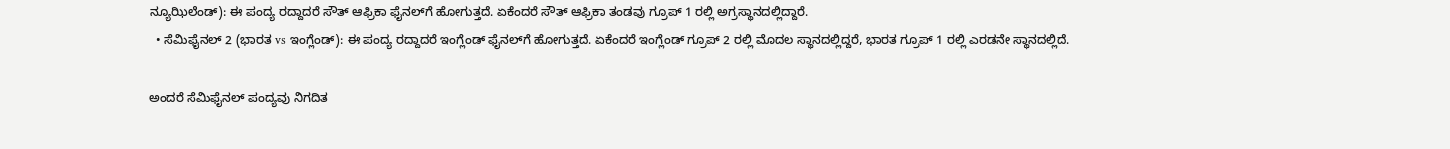ನ್ಯೂಝಿಲೆಂಡ್): ಈ ಪಂದ್ಯ ರದ್ದಾದರೆ ಸೌತ್ ಆಫ್ರಿಕಾ ಫೈನಲ್‌ಗೆ ಹೋಗುತ್ತದೆ. ಏಕೆಂದರೆ ಸೌತ್ ಆಫ್ರಿಕಾ ತಂಡವು ಗ್ರೂಪ್ 1 ರಲ್ಲಿ ಅಗ್ರಸ್ಥಾನದಲ್ಲಿದ್ದಾರೆ.
  • ಸೆಮಿಫೈನಲ್ 2 (ಭಾರತ vs ಇಂಗ್ಲೆಂಡ್): ಈ ಪಂದ್ಯ ರದ್ದಾದರೆ ಇಂಗ್ಲೆಂಡ್ ಫೈನಲ್‌ಗೆ ಹೋಗುತ್ತದೆ. ಏಕೆಂದರೆ ಇಂಗ್ಲೆಂಡ್ ಗ್ರೂಪ್ 2 ರಲ್ಲಿ ಮೊದಲ ಸ್ಥಾನದಲ್ಲಿದ್ದರೆ, ಭಾರತ ಗ್ರೂಪ್ 1 ರಲ್ಲಿ ಎರಡನೇ ಸ್ಥಾನದಲ್ಲಿದೆ.

ಅಂದರೆ ಸೆಮಿಫೈನಲ್ ಪಂದ್ಯವು ನಿಗದಿತ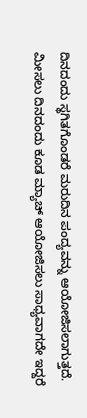ದಿನದಂದು ಸ್ಥಗಿತಗೊಂಡರೆ ಮರುದಿನ ಪಂದ್ಯವನ್ನು ಆಯೋಜಿಸಲಾಗುತ್ತದೆ. ಮೀಸಲು ದಿನದಂದು ಕೂಡ ಮ್ಯಾಚ್ ಆಯೋಜಿಸಲು ಸಾಧ್ಯವಾಗದೇ ಇದ್ದರೆ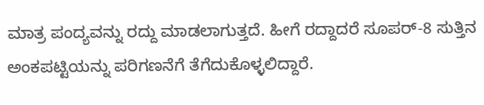ಮಾತ್ರ ಪಂದ್ಯವನ್ನು ರದ್ದು ಮಾಡಲಾಗುತ್ತದೆ. ಹೀಗೆ ರದ್ದಾದರೆ ಸೂಪರ್-8 ಸುತ್ತಿನ ಅಂಕಪಟ್ಟಿಯನ್ನು ಪರಿಗಣನೆಗೆ ತೆಗೆದುಕೊಳ್ಳಲಿದ್ದಾರೆ.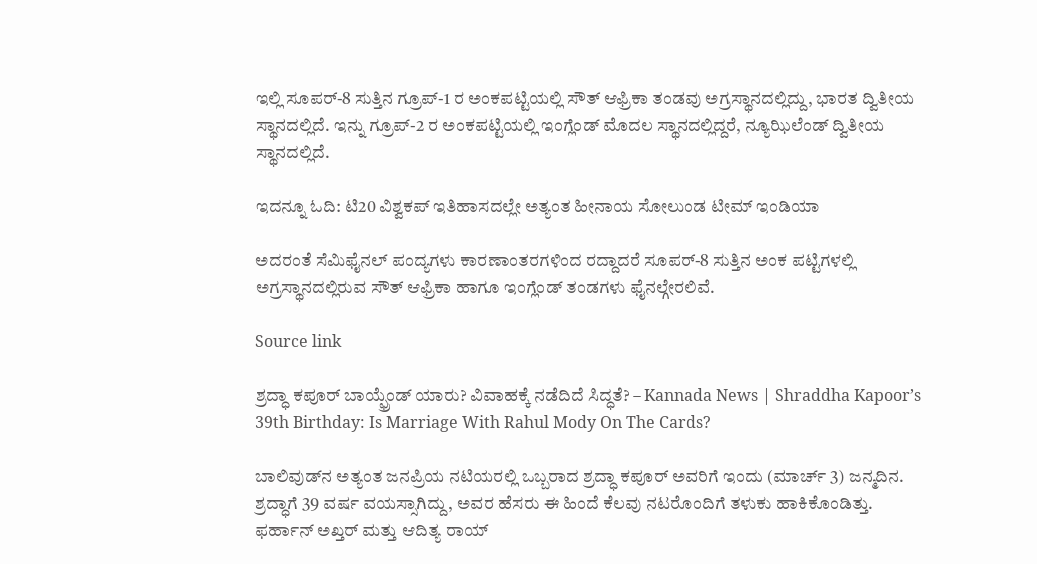ಇಲ್ಲಿ ಸೂಪರ್-8 ಸುತ್ತಿನ ಗ್ರೂಪ್-1 ರ ಅಂಕಪಟ್ಟಿಯಲ್ಲಿ ಸೌತ್ ಆಫ್ರಿಕಾ ತಂಡವು ಅಗ್ರಸ್ಥಾನದಲ್ಲಿದ್ದು, ಭಾರತ ದ್ವಿತೀಯ ಸ್ಥಾನದಲ್ಲಿದೆ. ಇನ್ನು ಗ್ರೂಪ್-2 ರ ಅಂಕಪಟ್ಟಿಯಲ್ಲಿ ಇಂಗ್ಲೆಂಡ್ ಮೊದಲ ಸ್ಥಾನದಲ್ಲಿದ್ದರೆ, ನ್ಯೂಝಿಲೆಂಡ್ ದ್ವಿತೀಯ ಸ್ಥಾನದಲ್ಲಿದೆ.

ಇದನ್ನೂ ಓದಿ: ಟಿ20 ವಿಶ್ವಕಪ್ ಇತಿಹಾಸದಲ್ಲೇ ಅತ್ಯಂತ ಹೀನಾಯ ಸೋಲುಂಡ ಟೀಮ್ ಇಂಡಿಯಾ

ಅದರಂತೆ ಸೆಮಿಫೈನಲ್ ಪಂದ್ಯಗಳು ಕಾರಣಾಂತರಗಳಿಂದ ರದ್ದಾದರೆ ಸೂಪರ್-8 ಸುತ್ತಿನ ಅಂಕ ಪಟ್ಟಿಗಳಲ್ಲಿ ಅಗ್ರಸ್ಥಾನದಲ್ಲಿರುವ ಸೌತ್ ಆಫ್ರಿಕಾ ಹಾಗೂ ಇಂಗ್ಲೆಂಡ್ ತಂಡಗಳು ಫೈನಲ್ಗೇರಲಿವೆ.

Source link

ಶ್ರದ್ಧಾ ಕಪೂರ್ ಬಾಯ್ಫ್ರೆಂಡ್ ಯಾರು? ವಿವಾಹಕ್ಕೆ ನಡೆದಿದೆ ಸಿದ್ಧತೆ? – Kannada News | Shraddha Kapoor’s 39th Birthday: Is Marriage With Rahul Mody On The Cards?

ಬಾಲಿವುಡ್‌ನ ಅತ್ಯಂತ ಜನಪ್ರಿಯ ನಟಿಯರಲ್ಲಿ ಒಬ್ಬರಾದ ಶ್ರದ್ಧಾ ಕಪೂರ್ ಅವರಿಗೆ ಇಂದು (ಮಾರ್ಚ್ 3) ಜನ್ಮದಿನ. ಶ್ರದ್ಧಾಗೆ 39 ವರ್ಷ ವಯಸ್ಸಾಗಿದ್ದು, ಅವರ ಹೆಸರು ಈ ಹಿಂದೆ ಕೆಲವು ನಟರೊಂದಿಗೆ ತಳುಕು ಹಾಕಿಕೊಂಡಿತ್ತು. ಫರ್ಹಾನ್ ಅಖ್ತರ್ ಮತ್ತು ಆದಿತ್ಯ ರಾಯ್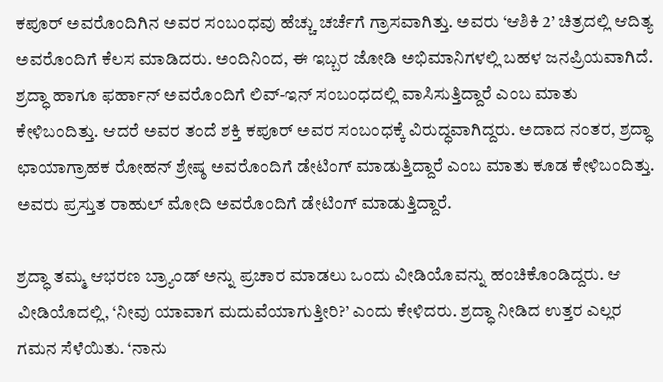ಕಪೂರ್ ಅವರೊಂದಿಗಿನ ಅವರ ಸಂಬಂಧವು ಹೆಚ್ಚು ಚರ್ಚೆಗೆ ಗ್ರಾಸವಾಗಿತ್ತು. ಅವರು ‘ಆಶಿಕಿ 2’ ಚಿತ್ರದಲ್ಲಿ ಆದಿತ್ಯ ಅವರೊಂದಿಗೆ ಕೆಲಸ ಮಾಡಿದರು. ಅಂದಿನಿಂದ, ಈ ಇಬ್ಬರ ಜೋಡಿ ಅಭಿಮಾನಿಗಳಲ್ಲಿ ಬಹಳ ಜನಪ್ರಿಯವಾಗಿದೆ. ಶ್ರದ್ಧಾ ಹಾಗೂ ಫರ್ಹಾನ್ ಅವರೊಂದಿಗೆ ಲಿವ್-ಇನ್ ಸಂಬಂಧದಲ್ಲಿ ವಾಸಿಸುತ್ತಿದ್ದಾರೆ ಎಂಬ ಮಾತು ಕೇಳಿಬಂದಿತ್ತು. ಆದರೆ ಅವರ ತಂದೆ ಶಕ್ತಿ ಕಪೂರ್ ಅವರ ಸಂಬಂಧಕ್ಕೆ ವಿರುದ್ಧವಾಗಿದ್ದರು. ಅದಾದ ನಂತರ, ಶ್ರದ್ಧಾ ಛಾಯಾಗ್ರಾಹಕ ರೋಹನ್ ಶ್ರೇಷ್ಠ ಅವರೊಂದಿಗೆ ಡೇಟಿಂಗ್ ಮಾಡುತ್ತಿದ್ದಾರೆ ಎಂಬ ಮಾತು ಕೂಡ ಕೇಳಿಬಂದಿತ್ತು. ಅವರು ಪ್ರಸ್ತುತ ರಾಹುಲ್ ಮೋದಿ ಅವರೊಂದಿಗೆ ಡೇಟಿಂಗ್ ಮಾಡುತ್ತಿದ್ದಾರೆ.

ಶ್ರದ್ಧಾ ತಮ್ಮ ಆಭರಣ ಬ್ರ್ಯಾಂಡ್ ಅನ್ನು ಪ್ರಚಾರ ಮಾಡಲು ಒಂದು ವೀಡಿಯೊವನ್ನು ಹಂಚಿಕೊಂಡಿದ್ದರು. ಆ ವೀಡಿಯೊದಲ್ಲಿ, ‘ನೀವು ಯಾವಾಗ ಮದುವೆಯಾಗುತ್ತೀರಿ?’ ಎಂದು ಕೇಳಿದರು. ಶ್ರದ್ಧಾ ನೀಡಿದ ಉತ್ತರ ಎಲ್ಲರ ಗಮನ ಸೆಳೆಯಿತು. ‘ನಾನು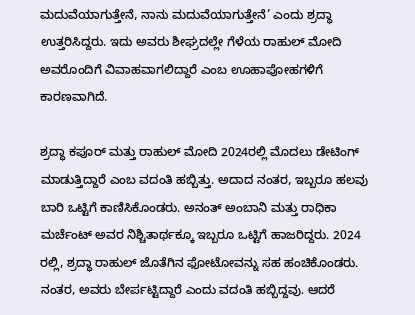ಮದುವೆಯಾಗುತ್ತೇನೆ, ನಾನು ಮದುವೆಯಾಗುತ್ತೇನೆ’ ಎಂದು ಶ್ರದ್ಧಾ ಉತ್ತರಿಸಿದ್ದರು. ಇದು ಅವರು ಶೀಘ್ರದಲ್ಲೇ ಗೆಳೆಯ ರಾಹುಲ್ ಮೋದಿ ಅವರೊಂದಿಗೆ ವಿವಾಹವಾಗಲಿದ್ದಾರೆ ಎಂಬ ಊಹಾಪೋಹಗಳಿಗೆ ಕಾರಣವಾಗಿದೆ.

ಶ್ರದ್ಧಾ ಕಪೂರ್ ಮತ್ತು ರಾಹುಲ್ ಮೋದಿ 2024ರಲ್ಲಿ ಮೊದಲು ಡೇಟಿಂಗ್ ಮಾಡುತ್ತಿದ್ದಾರೆ ಎಂಬ ವದಂತಿ ಹಬ್ಬಿತ್ತು. ಅದಾದ ನಂತರ, ಇಬ್ಬರೂ ಹಲವು ಬಾರಿ ಒಟ್ಟಿಗೆ ಕಾಣಿಸಿಕೊಂಡರು. ಅನಂತ್ ಅಂಬಾನಿ ಮತ್ತು ರಾಧಿಕಾ ಮರ್ಚೆಂಟ್ ಅವರ ನಿಶ್ಚಿತಾರ್ಥಕ್ಕೂ ಇಬ್ಬರೂ ಒಟ್ಟಿಗೆ ಹಾಜರಿದ್ದರು. 2024 ರಲ್ಲಿ, ಶ್ರದ್ಧಾ ರಾಹುಲ್ ಜೊತೆಗಿನ ಫೋಟೋವನ್ನು ಸಹ ಹಂಚಿಕೊಂಡರು. ನಂತರ, ಅವರು ಬೇರ್ಪಟ್ಟಿದ್ದಾರೆ ಎಂದು ವದಂತಿ ಹಬ್ಬಿದ್ದವು. ಆದರೆ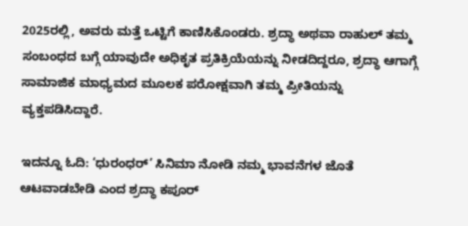2025ರಲ್ಲಿ, ಅವರು ಮತ್ತೆ ಒಟ್ಟಿಗೆ ಕಾಣಿಸಿಕೊಂಡರು. ಶ್ರದ್ಧಾ ಅಥವಾ ರಾಹುಲ್ ತಮ್ಮ ಸಂಬಂಧದ ಬಗ್ಗೆ ಯಾವುದೇ ಅಧಿಕೃತ ಪ್ರತಿಕ್ರಿಯೆಯನ್ನು ನೀಡದಿದ್ದರೂ, ಶ್ರದ್ಧಾ ಆಗಾಗ್ಗೆ ಸಾಮಾಜಿಕ ಮಾಧ್ಯಮದ ಮೂಲಕ ಪರೋಕ್ಷವಾಗಿ ತಮ್ಮ ಪ್ರೀತಿಯನ್ನು ವ್ಯಕ್ತಪಡಿಸಿದ್ದಾರೆ.

ಇದನ್ನೂ ಓದಿ: ‘ಧುರಂಧರ್’ ಸಿನಿಮಾ ನೋಡಿ ನಮ್ಮ ಭಾವನೆಗಳ ಜೊತೆ ಆಟವಾಡಬೇಡಿ ಎಂದ ಶ್ರದ್ಧಾ ಕಪೂರ್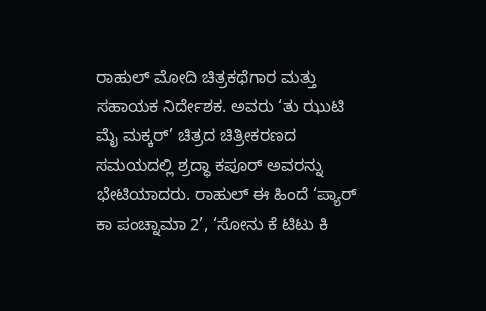ರಾಹುಲ್ ಮೋದಿ ಚಿತ್ರಕಥೆಗಾರ ಮತ್ತು ಸಹಾಯಕ ನಿರ್ದೇಶಕ. ಅವರು ‘ತು ಝುಟಿ ಮೈ ಮಕ್ಕರ್’ ಚಿತ್ರದ ಚಿತ್ರೀಕರಣದ ಸಮಯದಲ್ಲಿ ಶ್ರದ್ಧಾ ಕಪೂರ್ ಅವರನ್ನು ಭೇಟಿಯಾದರು. ರಾಹುಲ್ ಈ ಹಿಂದೆ ‘ಪ್ಯಾರ್ ಕಾ ಪಂಚ್ನಾಮಾ 2’, ‘ಸೋನು ಕೆ ಟಿಟು ಕಿ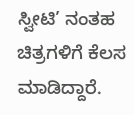ಸ್ವೀಟಿ’ ನಂತಹ ಚಿತ್ರಗಳಿಗೆ ಕೆಲಸ ಮಾಡಿದ್ದಾರೆ.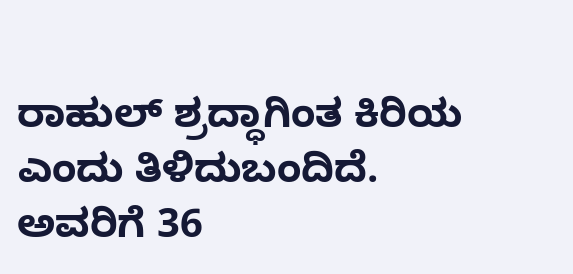ರಾಹುಲ್ ಶ್ರದ್ಧಾಗಿಂತ ಕಿರಿಯ ಎಂದು ತಿಳಿದುಬಂದಿದೆ. ಅವರಿಗೆ 36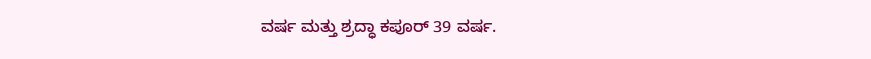ವರ್ಷ ಮತ್ತು ಶ್ರದ್ಧಾ ಕಪೂರ್ 39 ವರ್ಷ.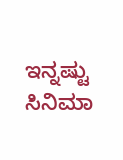ಇನ್ನಷ್ಟು ಸಿನಿಮಾ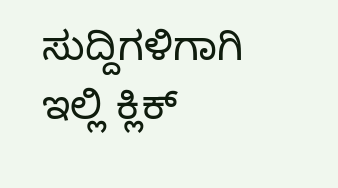ಸುದ್ದಿಗಳಿಗಾಗಿ ಇಲ್ಲಿ ಕ್ಲಿಕ್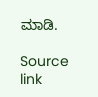ಮಾಡಿ.

Source link